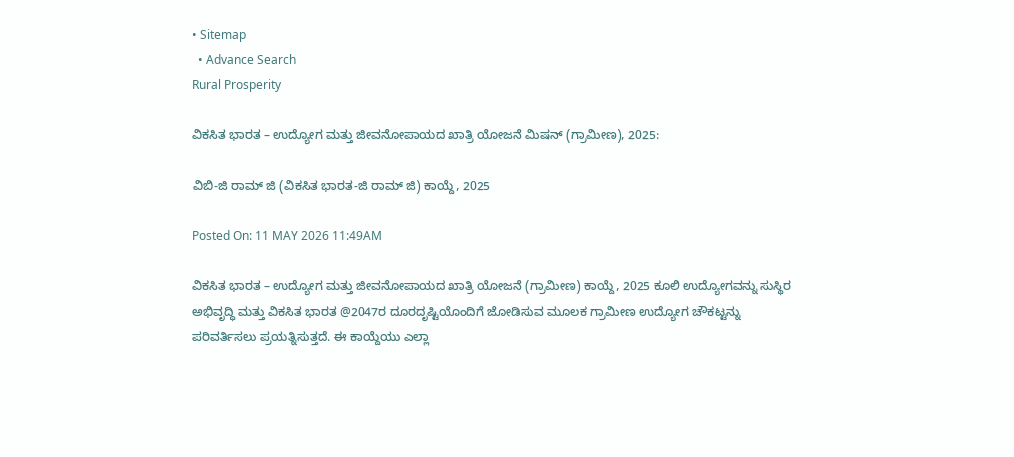• Sitemap
  • Advance Search
Rural Prosperity

ವಿಕಸಿತ ಭಾರತ – ಉದ್ಯೋಗ ಮತ್ತು ಜೀವನೋಪಾಯದ ಖಾತ್ರಿ ಯೋಜನೆ ಮಿಷನ್ (ಗ್ರಾಮೀಣ), 2025:

ವಿಬಿ-ಜಿ ರಾಮ್‌ ಜಿ (ವಿಕಸಿತ ಭಾರತ-ಜಿ ರಾಮ್ ಜಿ) ಕಾಯ್ದೆ, 2025

Posted On: 11 MAY 2026 11:49AM

ವಿಕಸಿತ ಭಾರತ – ಉದ್ಯೋಗ ಮತ್ತು ಜೀವನೋಪಾಯದ ಖಾತ್ರಿ ಯೋಜನೆ (ಗ್ರಾಮೀಣ) ಕಾಯ್ದೆ, 2025 ಕೂಲಿ ಉದ್ಯೋಗವನ್ನು ಸುಸ್ಥಿರ ಅಭಿವೃದ್ಧಿ ಮತ್ತು ವಿಕಸಿತ ಭಾರತ @2047ರ ದೂರದೃಷ್ಟಿಯೊಂದಿಗೆ ಜೋಡಿಸುವ ಮೂಲಕ ಗ್ರಾಮೀಣ ಉದ್ಯೋಗ ಚೌಕಟ್ಟನ್ನು ಪರಿವರ್ತಿಸಲು ಪ್ರಯತ್ನಿಸುತ್ತದೆ. ಈ ಕಾಯ್ದೆಯು ಎಲ್ಲಾ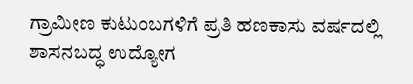ಗ್ರಾಮೀಣ ಕುಟುಂಬಗಳಿಗೆ ಪ್ರತಿ ಹಣಕಾಸು ವರ್ಷದಲ್ಲಿ ಶಾಸನಬದ್ಧ ಉದ್ಯೋಗ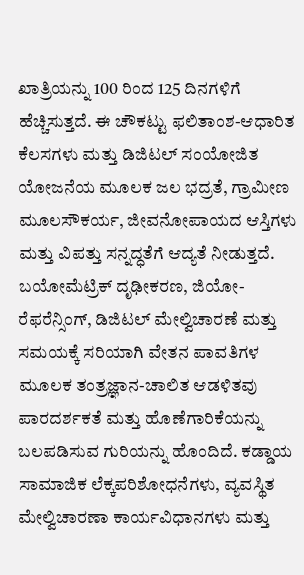ಖಾತ್ರಿಯನ್ನು 100 ರಿಂದ 125 ದಿನಗಳಿಗೆ ಹೆಚ್ಚಿಸುತ್ತದೆ. ಈ ಚೌಕಟ್ಟು ಫಲಿತಾಂಶ-ಆಧಾರಿತ ಕೆಲಸಗಳು ಮತ್ತು ಡಿಜಿಟಲ್ ಸಂಯೋಜಿತ ಯೋಜನೆಯ ಮೂಲಕ ಜಲ ಭದ್ರತೆ, ಗ್ರಾಮೀಣ ಮೂಲಸೌಕರ್ಯ, ಜೀವನೋಪಾಯದ ಆಸ್ತಿಗಳು ಮತ್ತು ವಿಪತ್ತು ಸನ್ನದ್ಧತೆಗೆ ಆದ್ಯತೆ ನೀಡುತ್ತದೆ. ಬಯೋಮೆಟ್ರಿಕ್ ದೃಢೀಕರಣ, ಜಿಯೋ-ರೆಫರೆನ್ಸಿಂಗ್, ಡಿಜಿಟಲ್ ಮೇಲ್ವಿಚಾರಣೆ ಮತ್ತು ಸಮಯಕ್ಕೆ ಸರಿಯಾಗಿ ವೇತನ ಪಾವತಿಗಳ ಮೂಲಕ ತಂತ್ರಜ್ಞಾನ-ಚಾಲಿತ ಆಡಳಿತವು ಪಾರದರ್ಶಕತೆ ಮತ್ತು ಹೊಣೆಗಾರಿಕೆಯನ್ನು ಬಲಪಡಿಸುವ ಗುರಿಯನ್ನು ಹೊಂದಿದೆ. ಕಡ್ಡಾಯ ಸಾಮಾಜಿಕ ಲೆಕ್ಕಪರಿಶೋಧನೆಗಳು, ವ್ಯವಸ್ಥಿತ ಮೇಲ್ವಿಚಾರಣಾ ಕಾರ್ಯವಿಧಾನಗಳು ಮತ್ತು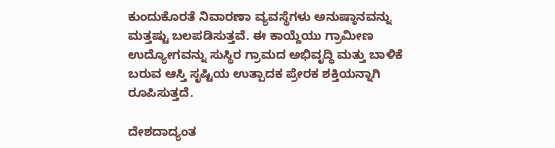ಕುಂದುಕೊರತೆ ನಿವಾರಣಾ ವ್ಯವಸ್ಥೆಗಳು ಅನುಷ್ಠಾನವನ್ನು ಮತ್ತಷ್ಟು ಬಲಪಡಿಸುತ್ತವೆ. ಈ ಕಾಯ್ದೆಯು ಗ್ರಾಮೀಣ ಉದ್ಯೋಗವನ್ನು ಸುಸ್ಥಿರ ಗ್ರಾಮದ ಅಭಿವೃದ್ಧಿ ಮತ್ತು ಬಾಳಿಕೆ ಬರುವ ಆಸ್ತಿ ಸೃಷ್ಟಿಯ ಉತ್ಪಾದಕ ಪ್ರೇರಕ ಶಕ್ತಿಯನ್ನಾಗಿ ರೂಪಿಸುತ್ತದೆ.

ದೇಶದಾದ್ಯಂತ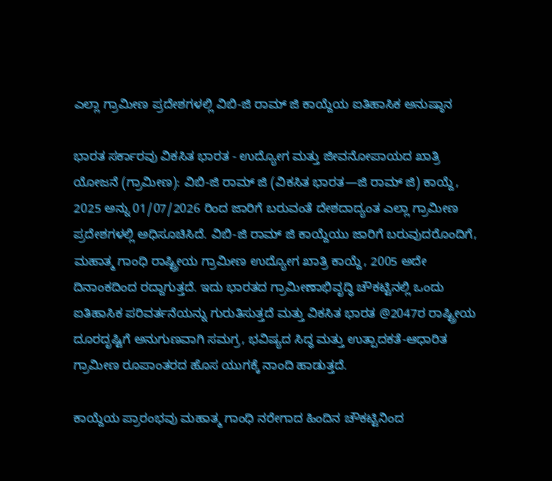ಎಲ್ಲಾ ಗ್ರಾಮೀಣ ಪ್ರದೇಶಗಳಲ್ಲಿ ವಿಬಿ-ಜಿ ರಾಮ್ ಜಿ ಕಾಯ್ದೆಯ ಐತಿಹಾಸಿಕ ಅನುಷ್ಠಾನ

ಭಾರತ ಸರ್ಕಾರವು ವಿಕಸಿತ ಭಾರತ - ಉದ್ಯೋಗ ಮತ್ತು ಜೀವನೋಪಾಯದ ಖಾತ್ರಿ ಯೋಜನೆ (ಗ್ರಾಮೀಣ): ವಿಬಿ-ಜಿ ರಾಮ್‌ ಜಿ (ವಿಕಸಿತ ಭಾರತ—ಜಿ ರಾಮ್ ಜಿ) ಕಾಯ್ದೆ, 2025 ಅನ್ನು 01/07/2026 ರಿಂದ ಜಾರಿಗೆ ಬರುವಂತೆ ದೇಶದಾದ್ಯಂತ ಎಲ್ಲಾ ಗ್ರಾಮೀಣ ಪ್ರದೇಶಗಳಲ್ಲಿ ಅಧಿಸೂಚಿಸಿದೆ. ವಿಬಿ-ಜಿ ರಾಮ್ ಜಿ ಕಾಯ್ದೆಯು ಜಾರಿಗೆ ಬರುವುದರೊಂದಿಗೆ, ಮಹಾತ್ಮ ಗಾಂಧಿ ರಾಷ್ಟ್ರೀಯ ಗ್ರಾಮೀಣ ಉದ್ಯೋಗ ಖಾತ್ರಿ ಕಾಯ್ದೆ, 2005 ಅದೇ ದಿನಾಂಕದಿಂದ ರದ್ದಾಗುತ್ತದೆ. ಇದು ಭಾರತದ ಗ್ರಾಮೀಣಾಭಿವೃದ್ಧಿ ಚೌಕಟ್ಟಿನಲ್ಲಿ ಒಂದು ಐತಿಹಾಸಿಕ ಪರಿವರ್ತನೆಯನ್ನು ಗುರುತಿಸುತ್ತದೆ ಮತ್ತು ವಿಕಸಿತ ಭಾರತ @2047ರ ರಾಷ್ಟ್ರೀಯ ದೂರದೃಷ್ಟಿಗೆ ಅನುಗುಣವಾಗಿ ಸಮಗ್ರ, ಭವಿಷ್ಯದ ಸಿದ್ಧ ಮತ್ತು ಉತ್ಪಾದಕತೆ-ಆಧಾರಿತ ಗ್ರಾಮೀಣ ರೂಪಾಂತರದ ಹೊಸ ಯುಗಕ್ಕೆ ನಾಂದಿ ಹಾಡುತ್ತದೆ.

ಕಾಯ್ದೆಯ ಪ್ರಾರಂಭವು ಮಹಾತ್ಮ ಗಾಂಧಿ ನರೇಗಾದ ಹಿಂದಿನ ಚೌಕಟ್ಟಿನಿಂದ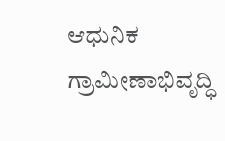ಆಧುನಿಕ ಗ್ರಾಮೀಣಾಭಿವೃದ್ಧಿ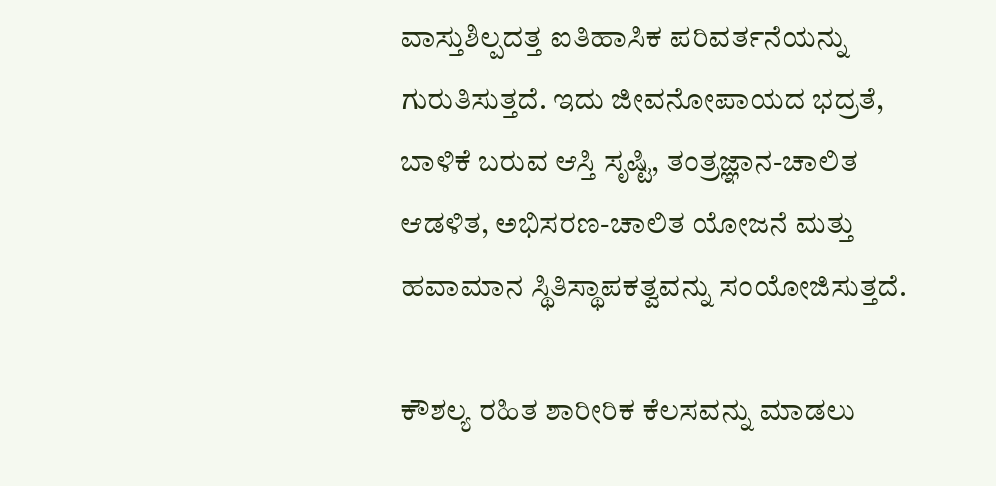ವಾಸ್ತುಶಿಲ್ಪದತ್ತ ಐತಿಹಾಸಿಕ ಪರಿವರ್ತನೆಯನ್ನು ಗುರುತಿಸುತ್ತದೆ. ಇದು ಜೀವನೋಪಾಯದ ಭದ್ರತೆ, ಬಾಳಿಕೆ ಬರುವ ಆಸ್ತಿ ಸೃಷ್ಟಿ, ತಂತ್ರಜ್ಞಾನ-ಚಾಲಿತ ಆಡಳಿತ, ಅಭಿಸರಣ-ಚಾಲಿತ ಯೋಜನೆ ಮತ್ತು ಹವಾಮಾನ ಸ್ಥಿತಿಸ್ಥಾಪಕತ್ವವನ್ನು ಸಂಯೋಜಿಸುತ್ತದೆ.

ಕೌಶಲ್ಯ ರಹಿತ ಶಾರೀರಿಕ ಕೆಲಸವನ್ನು ಮಾಡಲು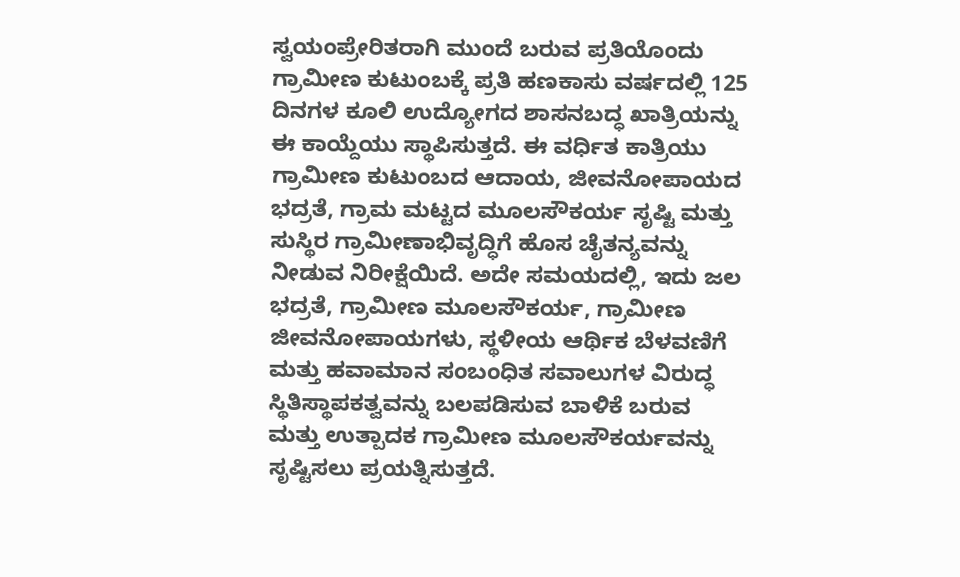ಸ್ವಯಂಪ್ರೇರಿತರಾಗಿ ಮುಂದೆ ಬರುವ ಪ್ರತಿಯೊಂದು ಗ್ರಾಮೀಣ ಕುಟುಂಬಕ್ಕೆ ಪ್ರತಿ ಹಣಕಾಸು ವರ್ಷದಲ್ಲಿ 125 ದಿನಗಳ ಕೂಲಿ ಉದ್ಯೋಗದ ಶಾಸನಬದ್ಧ ಖಾತ್ರಿಯನ್ನು ಈ ಕಾಯ್ದೆಯು ಸ್ಥಾಪಿಸುತ್ತದೆ. ಈ ವರ್ಧಿತ ಕಾತ್ರಿಯು ಗ್ರಾಮೀಣ ಕುಟುಂಬದ ಆದಾಯ, ಜೀವನೋಪಾಯದ ಭದ್ರತೆ, ಗ್ರಾಮ ಮಟ್ಟದ ಮೂಲಸೌಕರ್ಯ ಸೃಷ್ಟಿ ಮತ್ತು ಸುಸ್ಥಿರ ಗ್ರಾಮೀಣಾಭಿವೃದ್ಧಿಗೆ ಹೊಸ ಚೈತನ್ಯವನ್ನು ನೀಡುವ ನಿರೀಕ್ಷೆಯಿದೆ. ಅದೇ ಸಮಯದಲ್ಲಿ, ಇದು ಜಲ ಭದ್ರತೆ, ಗ್ರಾಮೀಣ ಮೂಲಸೌಕರ್ಯ, ಗ್ರಾಮೀಣ ಜೀವನೋಪಾಯಗಳು, ಸ್ಥಳೀಯ ಆರ್ಥಿಕ ಬೆಳವಣಿಗೆ ಮತ್ತು ಹವಾಮಾನ ಸಂಬಂಧಿತ ಸವಾಲುಗಳ ವಿರುದ್ಧ ಸ್ಥಿತಿಸ್ಥಾಪಕತ್ವವನ್ನು ಬಲಪಡಿಸುವ ಬಾಳಿಕೆ ಬರುವ ಮತ್ತು ಉತ್ಪಾದಕ ಗ್ರಾಮೀಣ ಮೂಲಸೌಕರ್ಯವನ್ನು ಸೃಷ್ಟಿಸಲು ಪ್ರಯತ್ನಿಸುತ್ತದೆ.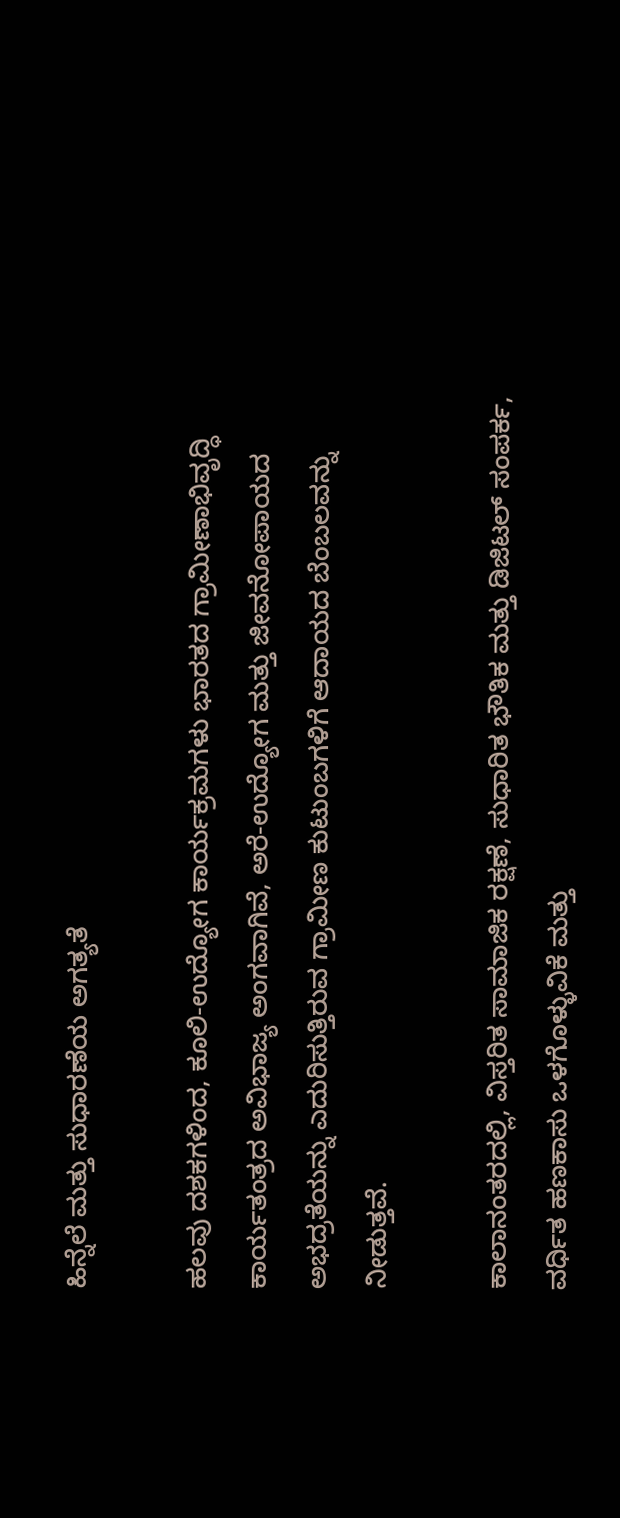ಹಿನ್ನೆಲೆ ಮತ್ತು ಸುಧಾರಣೆಯ ಅಗತ್ಯತೆ

ಹಲವು ದಶಕಗಳಿಂದ, ಕೂಲಿ-ಉದ್ಯೋಗ ಕಾರ್ಯಕ್ರಮಗಳು ಭಾರತದ ಗ್ರಾಮೀಣಾಭಿವೃದ್ಧಿ ಕಾರ್ಯತಂತ್ರದ ಅವಿಭಾಜ್ಯ ಅಂಗವಾಗಿವೆ, ಅರೆ-ಉದ್ಯೋಗ ಮತ್ತು ಜೀವನೋಪಾಯದ ಅಭದ್ರತೆಯನ್ನು ಎದುರಿಸುತ್ತಿರುವ ಗ್ರಾಮೀಣ ಕುಟುಂಬಗಳಿಗೆ ಆದಾಯದ ಬೆಂಬಲವನ್ನು ನೀಡುತ್ತವೆ.

ಕಾಲಾನಂತರದಲ್ಲಿ, ವಿಸ್ತರಿತ ಸಾಮಾಜಿಕ ರಕ್ಷಣೆ, ಸುಧಾರಿತ ಭೌತಿಕ ಮತ್ತು ಡಿಜಿಟಲ್ ಸಂಪರ್ಕ, ವರ್ಧಿತ ಹಣಕಾಸು ಒಳಗೊಳ್ಳುವಿಕೆ ಮತ್ತು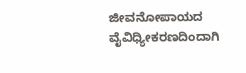ಜೀವನೋಪಾಯದ ವೈವಿಧ್ಯೀಕರಣದಿಂದಾಗಿ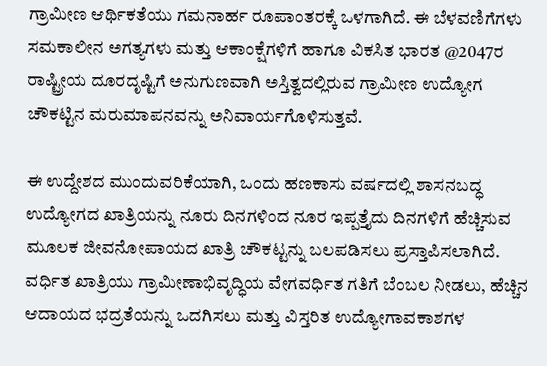ಗ್ರಾಮೀಣ ಆರ್ಥಿಕತೆಯು ಗಮನಾರ್ಹ ರೂಪಾಂತರಕ್ಕೆ ಒಳಗಾಗಿದೆ. ಈ ಬೆಳವಣಿಗೆಗಳು ಸಮಕಾಲೀನ ಅಗತ್ಯಗಳು ಮತ್ತು ಆಕಾಂಕ್ಷೆಗಳಿಗೆ ಹಾಗೂ ವಿಕಸಿತ ಭಾರತ @2047ರ ರಾಷ್ಟ್ರೀಯ ದೂರದೃಷ್ಟಿಗೆ ಅನುಗುಣವಾಗಿ ಅಸ್ತಿತ್ವದಲ್ಲಿರುವ ಗ್ರಾಮೀಣ ಉದ್ಯೋಗ ಚೌಕಟ್ಟಿನ ಮರುಮಾಪನವನ್ನು ಅನಿವಾರ್ಯಗೊಳಿಸುತ್ತವೆ.

ಈ ಉದ್ದೇಶದ ಮುಂದುವರಿಕೆಯಾಗಿ, ಒಂದು ಹಣಕಾಸು ವರ್ಷದಲ್ಲಿ ಶಾಸನಬದ್ಧ ಉದ್ಯೋಗದ ಖಾತ್ರಿಯನ್ನು ನೂರು ದಿನಗಳಿಂದ ನೂರ ಇಪ್ಪತ್ತೈದು ದಿನಗಳಿಗೆ ಹೆಚ್ಚಿಸುವ ಮೂಲಕ ಜೀವನೋಪಾಯದ ಖಾತ್ರಿ ಚೌಕಟ್ಟನ್ನು ಬಲಪಡಿಸಲು ಪ್ರಸ್ತಾಪಿಸಲಾಗಿದೆ. ವರ್ಧಿತ ಖಾತ್ರಿಯು ಗ್ರಾಮೀಣಾಭಿವೃದ್ಧಿಯ ವೇಗವರ್ಧಿತ ಗತಿಗೆ ಬೆಂಬಲ ನೀಡಲು, ಹೆಚ್ಚಿನ ಆದಾಯದ ಭದ್ರತೆಯನ್ನು ಒದಗಿಸಲು ಮತ್ತು ವಿಸ್ತರಿತ ಉದ್ಯೋಗಾವಕಾಶಗಳ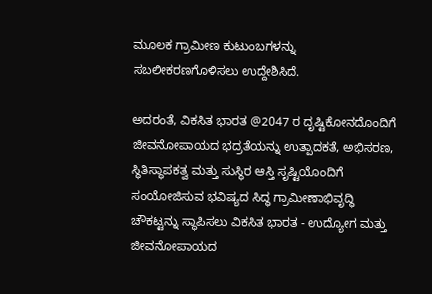ಮೂಲಕ ಗ್ರಾಮೀಣ ಕುಟುಂಬಗಳನ್ನು ಸಬಲೀಕರಣಗೊಳಿಸಲು ಉದ್ದೇಶಿಸಿದೆ.

ಅದರಂತೆ, ವಿಕಸಿತ ಭಾರತ @2047 ರ ದೃಷ್ಟಿಕೋನದೊಂದಿಗೆ ಜೀವನೋಪಾಯದ ಭದ್ರತೆಯನ್ನು ಉತ್ಪಾದಕತೆ, ಅಭಿಸರಣ, ಸ್ಥಿತಿಸ್ಥಾಪಕತ್ವ ಮತ್ತು ಸುಸ್ಥಿರ ಆಸ್ತಿ ಸೃಷ್ಟಿಯೊಂದಿಗೆ ಸಂಯೋಜಿಸುವ ಭವಿಷ್ಯದ ಸಿದ್ಧ ಗ್ರಾಮೀಣಾಭಿವೃದ್ಧಿ ಚೌಕಟ್ಟನ್ನು ಸ್ಥಾಪಿಸಲು ವಿಕಸಿತ ಭಾರತ - ಉದ್ಯೋಗ ಮತ್ತು ಜೀವನೋಪಾಯದ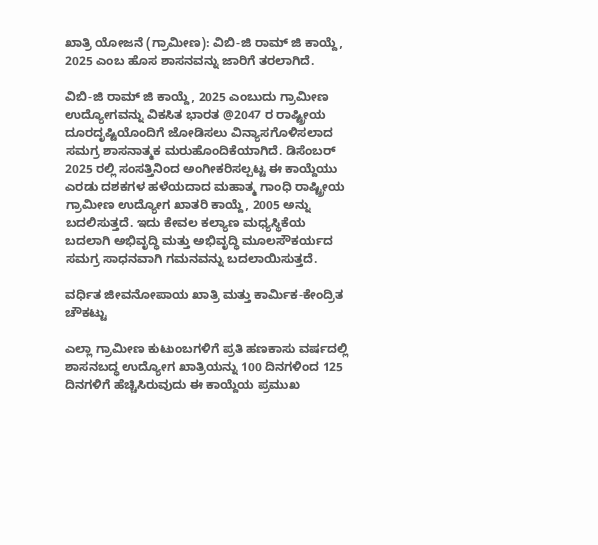ಖಾತ್ರಿ ಯೋಜನೆ (ಗ್ರಾಮೀಣ): ವಿಬಿ-ಜಿ ರಾಮ್ ಜಿ ಕಾಯ್ದೆ, 2025 ಎಂಬ ಹೊಸ ಶಾಸನವನ್ನು ಜಾರಿಗೆ ತರಲಾಗಿದೆ.

ವಿಬಿ-ಜಿ ರಾಮ್ ಜಿ ಕಾಯ್ದೆ, 2025 ಎಂಬುದು ಗ್ರಾಮೀಣ ಉದ್ಯೋಗವನ್ನು ವಿಕಸಿತ ಭಾರತ @2047 ರ ರಾಷ್ಟ್ರೀಯ ದೂರದೃಷ್ಟಿಯೊಂದಿಗೆ ಜೋಡಿಸಲು ವಿನ್ಯಾಸಗೊಳಿಸಲಾದ ಸಮಗ್ರ ಶಾಸನಾತ್ಮಕ ಮರುಹೊಂದಿಕೆಯಾಗಿದೆ. ಡಿಸೆಂಬರ್ 2025 ರಲ್ಲಿ ಸಂಸತ್ತಿನಿಂದ ಅಂಗೀಕರಿಸಲ್ಪಟ್ಟ ಈ ಕಾಯ್ದೆಯು ಎರಡು ದಶಕಗಳ ಹಳೆಯದಾದ ಮಹಾತ್ಮ ಗಾಂಧಿ ರಾಷ್ಟ್ರೀಯ ಗ್ರಾಮೀಣ ಉದ್ಯೋಗ ಖಾತರಿ ಕಾಯ್ದೆ, 2005 ಅನ್ನು ಬದಲಿಸುತ್ತದೆ. ಇದು ಕೇವಲ ಕಲ್ಯಾಣ ಮಧ್ಯಸ್ಥಿಕೆಯ ಬದಲಾಗಿ ಅಭಿವೃದ್ಧಿ ಮತ್ತು ಅಭಿವೃದ್ಧಿ ಮೂಲಸೌಕರ್ಯದ ಸಮಗ್ರ ಸಾಧನವಾಗಿ ಗಮನವನ್ನು ಬದಲಾಯಿಸುತ್ತದೆ.

ವರ್ಧಿತ ಜೀವನೋಪಾಯ ಖಾತ್ರಿ ಮತ್ತು ಕಾರ್ಮಿಕ-ಕೇಂದ್ರಿತ ಚೌಕಟ್ಟು

ಎಲ್ಲಾ ಗ್ರಾಮೀಣ ಕುಟುಂಬಗಳಿಗೆ ಪ್ರತಿ ಹಣಕಾಸು ವರ್ಷದಲ್ಲಿ ಶಾಸನಬದ್ಧ ಉದ್ಯೋಗ ಖಾತ್ರಿಯನ್ನು 100 ದಿನಗಳಿಂದ 125 ದಿನಗಳಿಗೆ ಹೆಚ್ಚಿಸಿರುವುದು ಈ ಕಾಯ್ದೆಯ ಪ್ರಮುಖ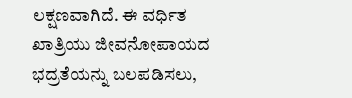ಲಕ್ಷಣವಾಗಿದೆ. ಈ ವರ್ಧಿತ ಖಾತ್ರಿಯು ಜೀವನೋಪಾಯದ ಭದ್ರತೆಯನ್ನು ಬಲಪಡಿಸಲು,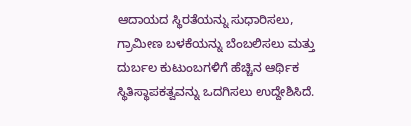ಆದಾಯದ ಸ್ಥಿರತೆಯನ್ನು ಸುಧಾರಿಸಲು, ಗ್ರಾಮೀಣ ಬಳಕೆಯನ್ನು ಬೆಂಬಲಿಸಲು ಮತ್ತು ದುರ್ಬಲ ಕುಟುಂಬಗಳಿಗೆ ಹೆಚ್ಚಿನ ಆರ್ಥಿಕ ಸ್ಥಿತಿಸ್ಥಾಪಕತ್ವವನ್ನು ಒದಗಿಸಲು ಉದ್ದೇಶಿಸಿದೆ.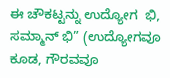ಈ ಚೌಕಟ್ಟನ್ನು ಉದ್ಯೋಗ  ಭಿ, ಸಮ್ಮಾನ್ ಭಿ” (ಉದ್ಯೋಗವೂ ಕೂಡ, ಗೌರವವೂ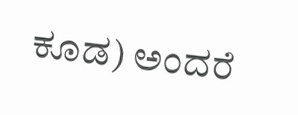ಕೂಡ) ಅಂದರೆ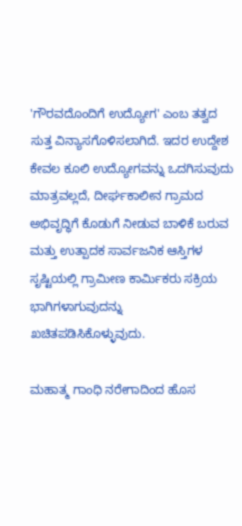'ಗೌರವದೊಂದಿಗೆ ಉದ್ಯೋಗ' ಎಂಬ ತತ್ವದ ಸುತ್ತ ವಿನ್ಯಾಸಗೊಳಿಸಲಾಗಿದೆ. ಇದರ ಉದ್ದೇಶ ಕೇವಲ ಕೂಲಿ ಉದ್ಯೋಗವನ್ನು ಒದಗಿಸುವುದು ಮಾತ್ರವಲ್ಲದೆ, ದೀರ್ಘಕಾಲೀನ ಗ್ರಾಮದ ಅಭಿವೃದ್ಧಿಗೆ ಕೊಡುಗೆ ನೀಡುವ ಬಾಳಿಕೆ ಬರುವ ಮತ್ತು ಉತ್ಪಾದಕ ಸಾರ್ವಜನಿಕ ಆಸ್ತಿಗಳ ಸೃಷ್ಟಿಯಲ್ಲಿ ಗ್ರಾಮೀಣ ಕಾರ್ಮಿಕರು ಸಕ್ರಿಯ ಭಾಗಿಗಳಾಗುವುದನ್ನು ಖಚಿತಪಡಿಸಿಕೊಳ್ಳುವುದು.

ಮಹಾತ್ಮ ಗಾಂಧಿ ನರೇಗಾದಿಂದ ಹೊಸ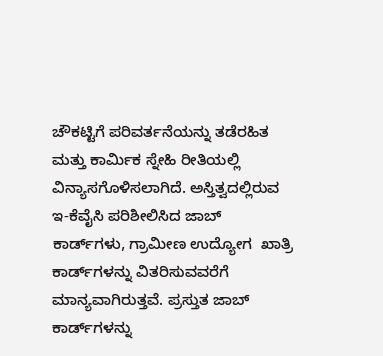ಚೌಕಟ್ಟಿಗೆ ಪರಿವರ್ತನೆಯನ್ನು ತಡೆರಹಿತ ಮತ್ತು ಕಾರ್ಮಿಕ ಸ್ನೇಹಿ ರೀತಿಯಲ್ಲಿ ವಿನ್ಯಾಸಗೊಳಿಸಲಾಗಿದೆ. ಅಸ್ತಿತ್ವದಲ್ಲಿರುವ ಇ-ಕೆವೈಸಿ ಪರಿಶೀಲಿಸಿದ ಜಾಬ್ ಕಾರ್ಡ್‌ಗಳು, ಗ್ರಾಮೀಣ ಉದ್ಯೋಗ  ಖಾತ್ರಿ ಕಾರ್ಡ್‌ಗಳನ್ನು ವಿತರಿಸುವವರೆಗೆ ಮಾನ್ಯವಾಗಿರುತ್ತವೆ. ಪ್ರಸ್ತುತ ಜಾಬ್ ಕಾರ್ಡ್‌ಗಳನ್ನು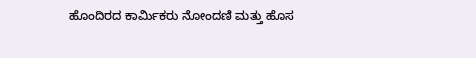ಹೊಂದಿರದ ಕಾರ್ಮಿಕರು ನೋಂದಣಿ ಮತ್ತು ಹೊಸ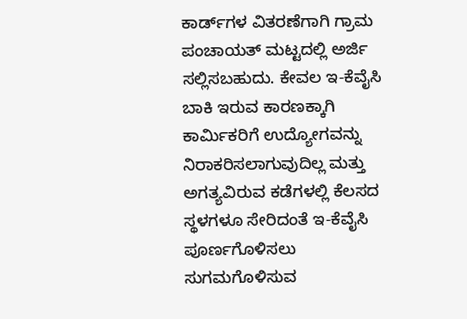ಕಾರ್ಡ್‌ಗಳ ವಿತರಣೆಗಾಗಿ ಗ್ರಾಮ ಪಂಚಾಯತ್ ಮಟ್ಟದಲ್ಲಿ ಅರ್ಜಿ ಸಲ್ಲಿಸಬಹುದು. ಕೇವಲ ಇ-ಕೆವೈಸಿ ಬಾಕಿ ಇರುವ ಕಾರಣಕ್ಕಾಗಿ ಕಾರ್ಮಿಕರಿಗೆ ಉದ್ಯೋಗವನ್ನು ನಿರಾಕರಿಸಲಾಗುವುದಿಲ್ಲ ಮತ್ತು ಅಗತ್ಯವಿರುವ ಕಡೆಗಳಲ್ಲಿ ಕೆಲಸದ ಸ್ಥಳಗಳೂ ಸೇರಿದಂತೆ ಇ-ಕೆವೈಸಿ ಪೂರ್ಣಗೊಳಿಸಲು ಸುಗಮಗೊಳಿಸುವ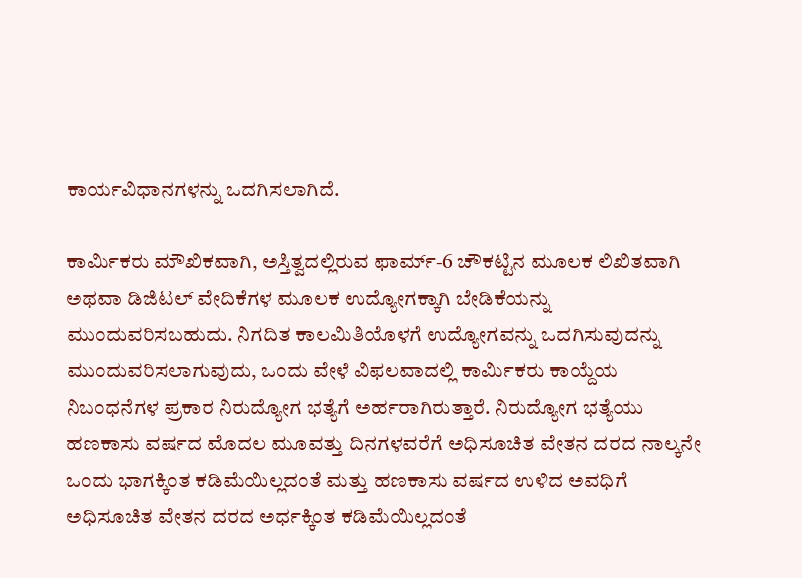ಕಾರ್ಯವಿಧಾನಗಳನ್ನು ಒದಗಿಸಲಾಗಿದೆ.

ಕಾರ್ಮಿಕರು ಮೌಖಿಕವಾಗಿ, ಅಸ್ತಿತ್ವದಲ್ಲಿರುವ ಫಾರ್ಮ್-6 ಚೌಕಟ್ಟಿನ ಮೂಲಕ ಲಿಖಿತವಾಗಿ ಅಥವಾ ಡಿಜಿಟಲ್ ವೇದಿಕೆಗಳ ಮೂಲಕ ಉದ್ಯೋಗಕ್ಕಾಗಿ ಬೇಡಿಕೆಯನ್ನು ಮುಂದುವರಿಸಬಹುದು. ನಿಗದಿತ ಕಾಲಮಿತಿಯೊಳಗೆ ಉದ್ಯೋಗವನ್ನು ಒದಗಿಸುವುದನ್ನು ಮುಂದುವರಿಸಲಾಗುವುದು, ಒಂದು ವೇಳೆ ವಿಫಲವಾದಲ್ಲಿ ಕಾರ್ಮಿಕರು ಕಾಯ್ದೆಯ ನಿಬಂಧನೆಗಳ ಪ್ರಕಾರ ನಿರುದ್ಯೋಗ ಭತ್ಯೆಗೆ ಅರ್ಹರಾಗಿರುತ್ತಾರೆ. ನಿರುದ್ಯೋಗ ಭತ್ಯೆಯು ಹಣಕಾಸು ವರ್ಷದ ಮೊದಲ ಮೂವತ್ತು ದಿನಗಳವರೆಗೆ ಅಧಿಸೂಚಿತ ವೇತನ ದರದ ನಾಲ್ಕನೇ ಒಂದು ಭಾಗಕ್ಕಿಂತ ಕಡಿಮೆಯಿಲ್ಲದಂತೆ ಮತ್ತು ಹಣಕಾಸು ವರ್ಷದ ಉಳಿದ ಅವಧಿಗೆ ಅಧಿಸೂಚಿತ ವೇತನ ದರದ ಅರ್ಧಕ್ಕಿಂತ ಕಡಿಮೆಯಿಲ್ಲದಂತೆ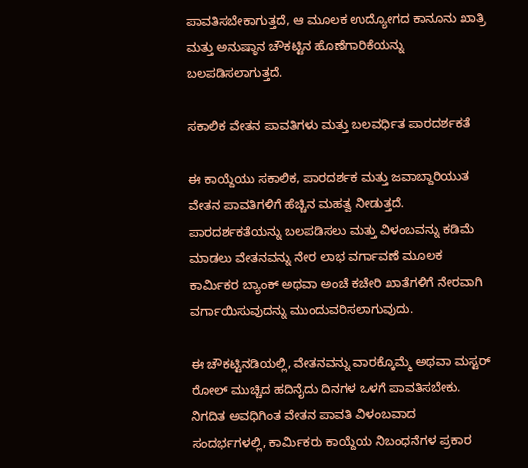ಪಾವತಿಸಬೇಕಾಗುತ್ತದೆ, ಆ ಮೂಲಕ ಉದ್ಯೋಗದ ಕಾನೂನು ಖಾತ್ರಿ ಮತ್ತು ಅನುಷ್ಠಾನ ಚೌಕಟ್ಟಿನ ಹೊಣೆಗಾರಿಕೆಯನ್ನು ಬಲಪಡಿಸಲಾಗುತ್ತದೆ.

ಸಕಾಲಿಕ ವೇತನ ಪಾವತಿಗಳು ಮತ್ತು ಬಲವರ್ಧಿತ ಪಾರದರ್ಶಕತೆ

ಈ ಕಾಯ್ದೆಯು ಸಕಾಲಿಕ, ಪಾರದರ್ಶಕ ಮತ್ತು ಜವಾಬ್ದಾರಿಯುತ ವೇತನ ಪಾವತಿಗಳಿಗೆ ಹೆಚ್ಚಿನ ಮಹತ್ವ ನೀಡುತ್ತದೆ. ಪಾರದರ್ಶಕತೆಯನ್ನು ಬಲಪಡಿಸಲು ಮತ್ತು ವಿಳಂಬವನ್ನು ಕಡಿಮೆ ಮಾಡಲು ವೇತನವನ್ನು ನೇರ ಲಾಭ ವರ್ಗಾವಣೆ ಮೂಲಕ ಕಾರ್ಮಿಕರ ಬ್ಯಾಂಕ್ ಅಥವಾ ಅಂಚೆ ಕಚೇರಿ ಖಾತೆಗಳಿಗೆ ನೇರವಾಗಿ ವರ್ಗಾಯಿಸುವುದನ್ನು ಮುಂದುವರಿಸಲಾಗುವುದು.

ಈ ಚೌಕಟ್ಟಿನಡಿಯಲ್ಲಿ, ವೇತನವನ್ನು ವಾರಕ್ಕೊಮ್ಮೆ ಅಥವಾ ಮಸ್ಟರ್ ರೋಲ್ ಮುಚ್ಚಿದ ಹದಿನೈದು ದಿನಗಳ ಒಳಗೆ ಪಾವತಿಸಬೇಕು. ನಿಗದಿತ ಅವಧಿಗಿಂತ ವೇತನ ಪಾವತಿ ವಿಳಂಬವಾದ ಸಂದರ್ಭಗಳಲ್ಲಿ, ಕಾರ್ಮಿಕರು ಕಾಯ್ದೆಯ ನಿಬಂಧನೆಗಳ ಪ್ರಕಾರ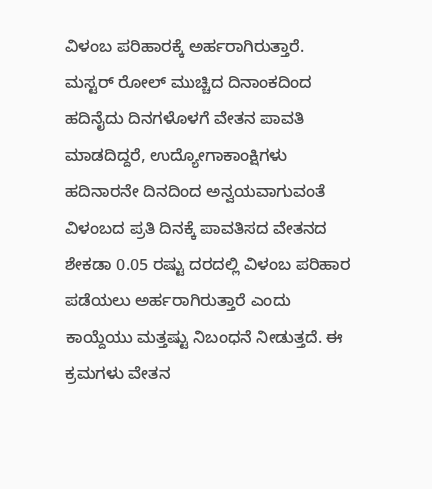ವಿಳಂಬ ಪರಿಹಾರಕ್ಕೆ ಅರ್ಹರಾಗಿರುತ್ತಾರೆ. ಮಸ್ಟರ್ ರೋಲ್ ಮುಚ್ಚಿದ ದಿನಾಂಕದಿಂದ ಹದಿನೈದು ದಿನಗಳೊಳಗೆ ವೇತನ ಪಾವತಿ ಮಾಡದಿದ್ದರೆ, ಉದ್ಯೋಗಾಕಾಂಕ್ಷಿಗಳು ಹದಿನಾರನೇ ದಿನದಿಂದ ಅನ್ವಯವಾಗುವಂತೆ ವಿಳಂಬದ ಪ್ರತಿ ದಿನಕ್ಕೆ ಪಾವತಿಸದ ವೇತನದ ಶೇಕಡಾ 0.05 ರಷ್ಟು ದರದಲ್ಲಿ ವಿಳಂಬ ಪರಿಹಾರ ಪಡೆಯಲು ಅರ್ಹರಾಗಿರುತ್ತಾರೆ ಎಂದು ಕಾಯ್ದೆಯು ಮತ್ತಷ್ಟು ನಿಬಂಧನೆ ನೀಡುತ್ತದೆ. ಈ ಕ್ರಮಗಳು ವೇತನ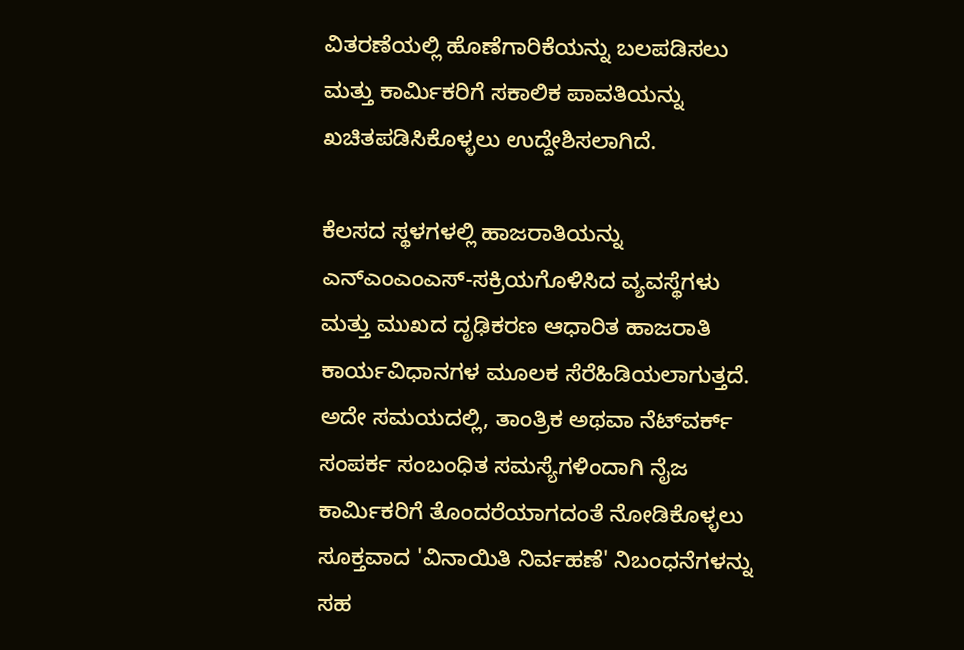ವಿತರಣೆಯಲ್ಲಿ ಹೊಣೆಗಾರಿಕೆಯನ್ನು ಬಲಪಡಿಸಲು ಮತ್ತು ಕಾರ್ಮಿಕರಿಗೆ ಸಕಾಲಿಕ ಪಾವತಿಯನ್ನು ಖಚಿತಪಡಿಸಿಕೊಳ್ಳಲು ಉದ್ದೇಶಿಸಲಾಗಿದೆ.

ಕೆಲಸದ ಸ್ಥಳಗಳಲ್ಲಿ ಹಾಜರಾತಿಯನ್ನು ಎನ್‌ಎಂಎಂಎಸ್‌-ಸಕ್ರಿಯಗೊಳಿಸಿದ ವ್ಯವಸ್ಥೆಗಳು ಮತ್ತು ಮುಖದ ದೃಢಿಕರಣ ಆಧಾರಿತ ಹಾಜರಾತಿ ಕಾರ್ಯವಿಧಾನಗಳ ಮೂಲಕ ಸೆರೆಹಿಡಿಯಲಾಗುತ್ತದೆ. ಅದೇ ಸಮಯದಲ್ಲಿ, ತಾಂತ್ರಿಕ ಅಥವಾ ನೆಟ್‌ವರ್ಕ್ ಸಂಪರ್ಕ ಸಂಬಂಧಿತ ಸಮಸ್ಯೆಗಳಿಂದಾಗಿ ನೈಜ ಕಾರ್ಮಿಕರಿಗೆ ತೊಂದರೆಯಾಗದಂತೆ ನೋಡಿಕೊಳ್ಳಲು ಸೂಕ್ತವಾದ 'ವಿನಾಯಿತಿ ನಿರ್ವಹಣೆ' ನಿಬಂಧನೆಗಳನ್ನು ಸಹ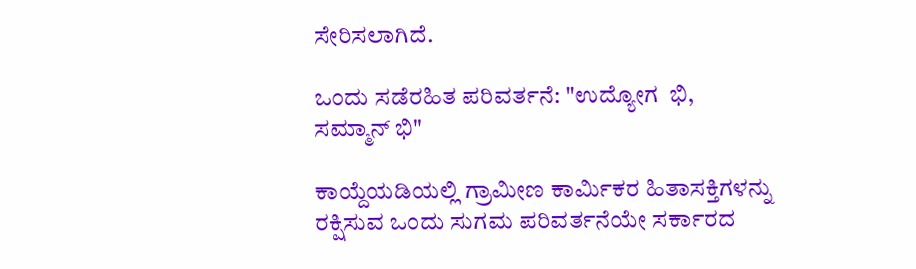ಸೇರಿಸಲಾಗಿದೆ.

ಒಂದು ಸಡೆರಹಿತ ಪರಿವರ್ತನೆ: "ಉದ್ಯೋಗ  ಭಿ, ಸಮ್ಮಾನ್ ಭಿ"

ಕಾಯ್ದೆಯಡಿಯಲ್ಲಿ ಗ್ರಾಮೀಣ ಕಾರ್ಮಿಕರ ಹಿತಾಸಕ್ತಿಗಳನ್ನು ರಕ್ಷಿಸುವ ಒಂದು ಸುಗಮ ಪರಿವರ್ತನೆಯೇ ಸರ್ಕಾರದ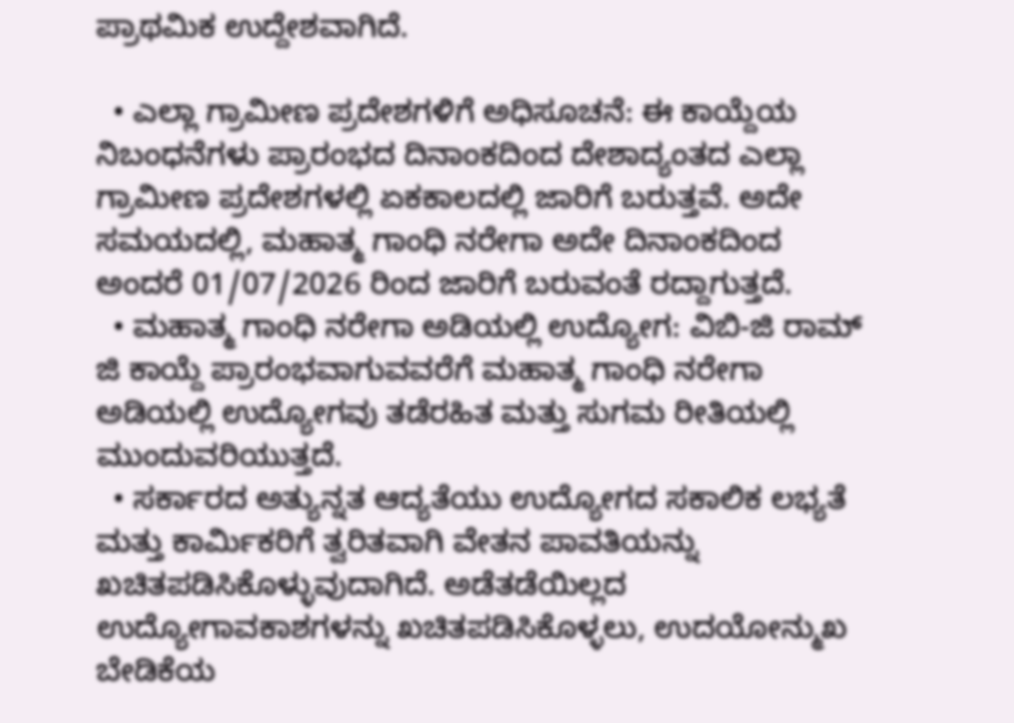ಪ್ರಾಥಮಿಕ ಉದ್ದೇಶವಾಗಿದೆ.

  • ಎಲ್ಲಾ ಗ್ರಾಮೀಣ ಪ್ರದೇಶಗಳಿಗೆ ಅಧಿಸೂಚನೆ: ಈ ಕಾಯ್ದೆಯ ನಿಬಂಧನೆಗಳು ಪ್ರಾರಂಭದ ದಿನಾಂಕದಿಂದ ದೇಶಾದ್ಯಂತದ ಎಲ್ಲಾ ಗ್ರಾಮೀಣ ಪ್ರದೇಶಗಳಲ್ಲಿ ಏಕಕಾಲದಲ್ಲಿ ಜಾರಿಗೆ ಬರುತ್ತವೆ. ಅದೇ ಸಮಯದಲ್ಲಿ, ಮಹಾತ್ಮ ಗಾಂಧಿ ನರೇಗಾ ಅದೇ ದಿನಾಂಕದಿಂದ ಅಂದರೆ 01/07/2026 ರಿಂದ ಜಾರಿಗೆ ಬರುವಂತೆ ರದ್ದಾಗುತ್ತದೆ.
  • ಮಹಾತ್ಮ ಗಾಂಧಿ ನರೇಗಾ ಅಡಿಯಲ್ಲಿ ಉದ್ಯೋಗ: ವಿಬಿ-ಜಿ ರಾಮ್ ಜಿ ಕಾಯ್ದೆ ಪ್ರಾರಂಭವಾಗುವವರೆಗೆ ಮಹಾತ್ಮ ಗಾಂಧಿ ನರೇಗಾ ಅಡಿಯಲ್ಲಿ ಉದ್ಯೋಗವು ತಡೆರಹಿತ ಮತ್ತು ಸುಗಮ ರೀತಿಯಲ್ಲಿ ಮುಂದುವರಿಯುತ್ತದೆ.
  • ಸರ್ಕಾರದ ಅತ್ಯುನ್ನತ ಆದ್ಯತೆಯು ಉದ್ಯೋಗದ ಸಕಾಲಿಕ ಲಭ್ಯತೆ ಮತ್ತು ಕಾರ್ಮಿಕರಿಗೆ ತ್ವರಿತವಾಗಿ ವೇತನ ಪಾವತಿಯನ್ನು ಖಚಿತಪಡಿಸಿಕೊಳ್ಳುವುದಾಗಿದೆ. ಅಡೆತಡೆಯಿಲ್ಲದ ಉದ್ಯೋಗಾವಕಾಶಗಳನ್ನು ಖಚಿತಪಡಿಸಿಕೊಳ್ಳಲು, ಉದಯೋನ್ಮುಖ ಬೇಡಿಕೆಯ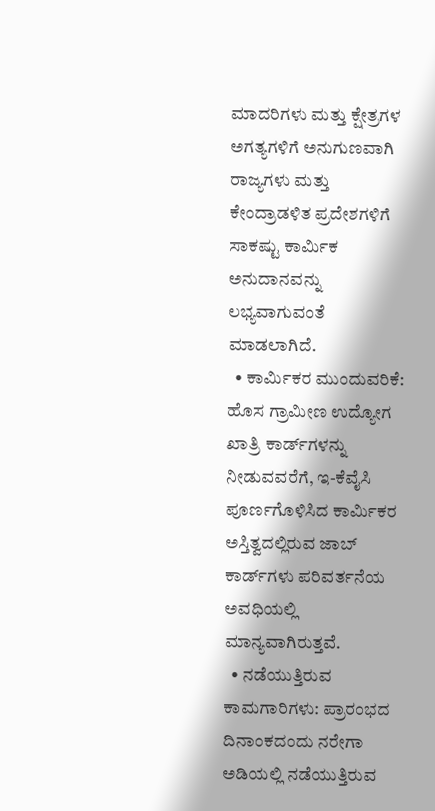ಮಾದರಿಗಳು ಮತ್ತು ಕ್ಷೇತ್ರಗಳ ಅಗತ್ಯಗಳಿಗೆ ಅನುಗುಣವಾಗಿ ರಾಜ್ಯಗಳು ಮತ್ತು ಕೇಂದ್ರಾಡಳಿತ ಪ್ರದೇಶಗಳಿಗೆ ಸಾಕಷ್ಟು ಕಾರ್ಮಿಕ ಅನುದಾನವನ್ನು ಲಭ್ಯವಾಗುವಂತೆ ಮಾಡಲಾಗಿದೆ.
  • ಕಾರ್ಮಿಕರ ಮುಂದುವರಿಕೆ: ಹೊಸ ಗ್ರಾಮೀಣ ಉದ್ಯೋಗ ಖಾತ್ರಿ ಕಾರ್ಡ್‌ಗಳನ್ನು ನೀಡುವವರೆಗೆ, ಇ-ಕೆವೈಸಿ ಪೂರ್ಣಗೊಳಿಸಿದ ಕಾರ್ಮಿಕರ ಅಸ್ತಿತ್ವದಲ್ಲಿರುವ ಜಾಬ್ ಕಾರ್ಡ್‌ಗಳು ಪರಿವರ್ತನೆಯ ಅವಧಿಯಲ್ಲಿ ಮಾನ್ಯವಾಗಿರುತ್ತವೆ.
  • ನಡೆಯುತ್ತಿರುವ ಕಾಮಗಾರಿಗಳು: ಪ್ರಾರಂಭದ ದಿನಾಂಕದಂದು ನರೇಗಾ ಅಡಿಯಲ್ಲಿ ನಡೆಯುತ್ತಿರುವ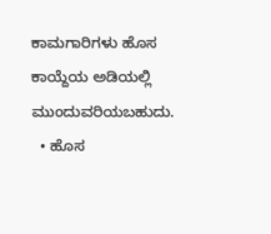ಕಾಮಗಾರಿಗಳು ಹೊಸ ಕಾಯ್ದೆಯ ಅಡಿಯಲ್ಲಿ ಮುಂದುವರಿಯಬಹುದು.
  • ಹೊಸ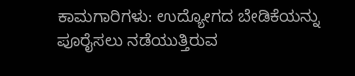ಕಾಮಗಾರಿಗಳು: ಉದ್ಯೋಗದ ಬೇಡಿಕೆಯನ್ನು ಪೂರೈಸಲು ನಡೆಯುತ್ತಿರುವ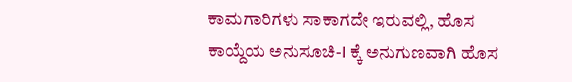ಕಾಮಗಾರಿಗಳು ಸಾಕಾಗದೇ ಇರುವಲ್ಲಿ, ಹೊಸ ಕಾಯ್ದೆಯ ಅನುಸೂಚಿ-I ಕ್ಕೆ ಅನುಗುಣವಾಗಿ ಹೊಸ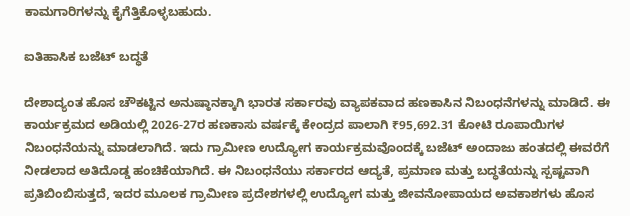ಕಾಮಗಾರಿಗಳನ್ನು ಕೈಗೆತ್ತಿಕೊಳ್ಳಬಹುದು.

ಐತಿಹಾಸಿಕ ಬಜೆಟ್ ಬದ್ಧತೆ

ದೇಶಾದ್ಯಂತ ಹೊಸ ಚೌಕಟ್ಟಿನ ಅನುಷ್ಠಾನಕ್ಕಾಗಿ ಭಾರತ ಸರ್ಕಾರವು ವ್ಯಾಪಕವಾದ ಹಣಕಾಸಿನ ನಿಬಂಧನೆಗಳನ್ನು ಮಾಡಿದೆ. ಈ ಕಾರ್ಯಕ್ರಮದ ಅಡಿಯಲ್ಲಿ 2026-27ರ ಹಣಕಾಸು ವರ್ಷಕ್ಕೆ ಕೇಂದ್ರದ ಪಾಲಾಗಿ ₹95,692.31 ಕೋಟಿ ರೂಪಾಯಿಗಳ ನಿಬಂಧನೆಯನ್ನು ಮಾಡಲಾಗಿದೆ. ಇದು ಗ್ರಾಮೀಣ ಉದ್ಯೋಗ ಕಾರ್ಯಕ್ರಮವೊಂದಕ್ಕೆ ಬಜೆಟ್ ಅಂದಾಜು ಹಂತದಲ್ಲಿ ಈವರೆಗೆ ನೀಡಲಾದ ಅತಿದೊಡ್ಡ ಹಂಚಿಕೆಯಾಗಿದೆ. ಈ ನಿಬಂಧನೆಯು ಸರ್ಕಾರದ ಆದ್ಯತೆ, ಪ್ರಮಾಣ ಮತ್ತು ಬದ್ಧತೆಯನ್ನು ಸ್ಪಷ್ಟವಾಗಿ ಪ್ರತಿಬಿಂಬಿಸುತ್ತದೆ, ಇದರ ಮೂಲಕ ಗ್ರಾಮೀಣ ಪ್ರದೇಶಗಳಲ್ಲಿ ಉದ್ಯೋಗ ಮತ್ತು ಜೀವನೋಪಾಯದ ಅವಕಾಶಗಳು ಹೊಸ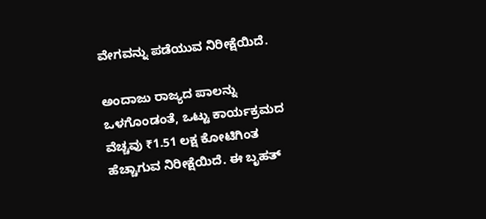ವೇಗವನ್ನು ಪಡೆಯುವ ನಿರೀಕ್ಷೆಯಿದೆ.

ಅಂದಾಜು ರಾಜ್ಯದ ಪಾಲನ್ನು ಒಳಗೊಂಡಂತೆ, ಒಟ್ಟು ಕಾರ್ಯಕ್ರಮದ ವೆಚ್ಚವು ₹1.51 ಲಕ್ಷ ಕೋಟಿಗಿಂತ ಹೆಚ್ಚಾಗುವ ನಿರೀಕ್ಷೆಯಿದೆ. ಈ ಬೃಹತ್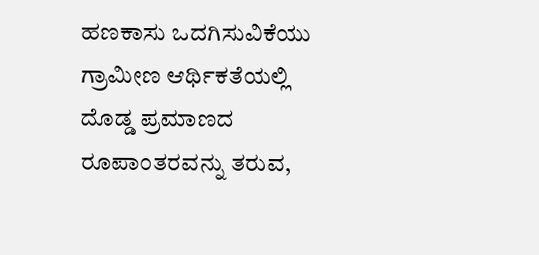ಹಣಕಾಸು ಒದಗಿಸುವಿಕೆಯು ಗ್ರಾಮೀಣ ಆರ್ಥಿಕತೆಯಲ್ಲಿ ದೊಡ್ಡ ಪ್ರಮಾಣದ ರೂಪಾಂತರವನ್ನು ತರುವ,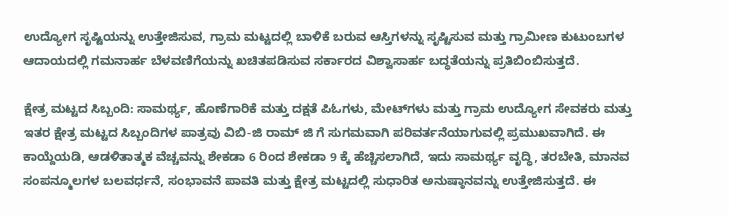ಉದ್ಯೋಗ ಸೃಷ್ಟಿಯನ್ನು ಉತ್ತೇಜಿಸುವ, ಗ್ರಾಮ ಮಟ್ಟದಲ್ಲಿ ಬಾಳಿಕೆ ಬರುವ ಆಸ್ತಿಗಳನ್ನು ಸೃಷ್ಟಿಸುವ ಮತ್ತು ಗ್ರಾಮೀಣ ಕುಟುಂಬಗಳ ಆದಾಯದಲ್ಲಿ ಗಮನಾರ್ಹ ಬೆಳವಣಿಗೆಯನ್ನು ಖಚಿತಪಡಿಸುವ ಸರ್ಕಾರದ ವಿಶ್ವಾಸಾರ್ಹ ಬದ್ಧತೆಯನ್ನು ಪ್ರತಿಬಿಂಬಿಸುತ್ತದೆ.

ಕ್ಷೇತ್ರ ಮಟ್ಟದ ಸಿಬ್ಬಂದಿ: ಸಾಮರ್ಥ್ಯ, ಹೊಣೆಗಾರಿಕೆ ಮತ್ತು ದಕ್ಷತೆ ಪಿಓಗಳು, ಮೇಟ್‌ಗಳು ಮತ್ತು ಗ್ರಾಮ ಉದ್ಯೋಗ ಸೇವಕರು ಮತ್ತು ಇತರ ಕ್ಷೇತ್ರ ಮಟ್ಟದ ಸಿಬ್ಬಂದಿಗಳ ಪಾತ್ರವು ವಿಬಿ-ಜಿ ರಾಮ್ ಜಿ ಗೆ ಸುಗಮವಾಗಿ ಪರಿವರ್ತನೆಯಾಗುವಲ್ಲಿ ಪ್ರಮುಖವಾಗಿದೆ. ಈ ಕಾಯ್ದೆಯಡಿ, ಆಡಳಿತಾತ್ಮಕ ವೆಚ್ಚವನ್ನು ಶೇಕಡಾ 6 ರಿಂದ ಶೇಕಡಾ 9 ಕ್ಕೆ ಹೆಚ್ಚಿಸಲಾಗಿದೆ, ಇದು ಸಾಮರ್ಥ್ಯ ವೃದ್ಧಿ, ತರಬೇತಿ, ಮಾನವ ಸಂಪನ್ಮೂಲಗಳ ಬಲವರ್ಧನೆ, ಸಂಭಾವನೆ ಪಾವತಿ ಮತ್ತು ಕ್ಷೇತ್ರ ಮಟ್ಟದಲ್ಲಿ ಸುಧಾರಿತ ಅನುಷ್ಠಾನವನ್ನು ಉತ್ತೇಜಿಸುತ್ತದೆ. ಈ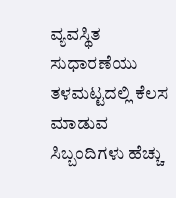ವ್ಯವಸ್ಥಿತ ಸುಧಾರಣೆಯು ತಳಮಟ್ಟದಲ್ಲಿ ಕೆಲಸ ಮಾಡುವ ಸಿಬ್ಬಂದಿಗಳು ಹೆಚ್ಚು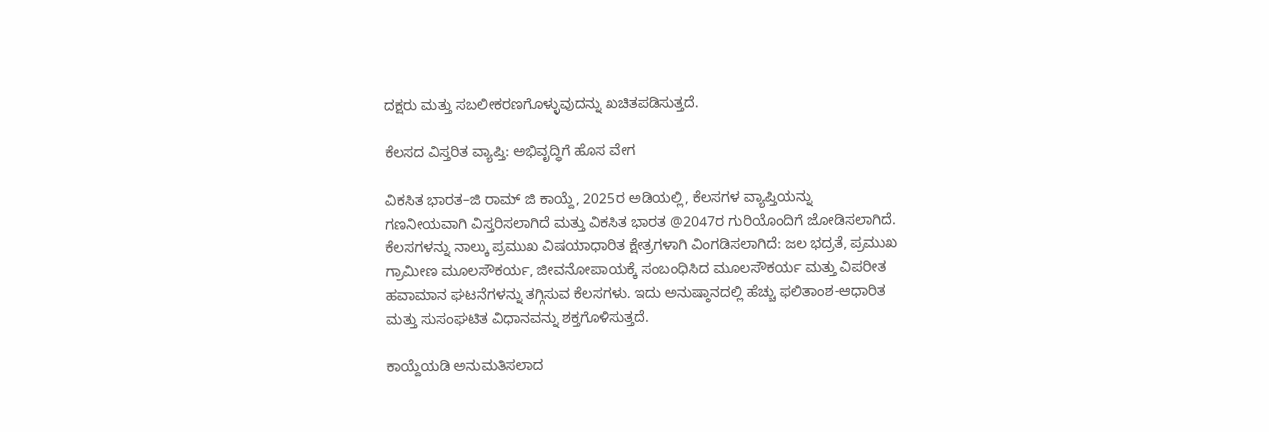ದಕ್ಷರು ಮತ್ತು ಸಬಲೀಕರಣಗೊಳ್ಳುವುದನ್ನು ಖಚಿತಪಡಿಸುತ್ತದೆ.

ಕೆಲಸದ ವಿಸ್ತರಿತ ವ್ಯಾಪ್ತಿ: ಅಭಿವೃದ್ಧಿಗೆ ಹೊಸ ವೇಗ

ವಿಕಸಿತ ಭಾರತ–ಜಿ ರಾಮ್‌ ಜಿ ಕಾಯ್ದೆ, 2025ರ ಅಡಿಯಲ್ಲಿ, ಕೆಲಸಗಳ ವ್ಯಾಪ್ತಿಯನ್ನು ಗಣನೀಯವಾಗಿ ವಿಸ್ತರಿಸಲಾಗಿದೆ ಮತ್ತು ವಿಕಸಿತ ಭಾರತ @2047ರ ಗುರಿಯೊಂದಿಗೆ ಜೋಡಿಸಲಾಗಿದೆ. ಕೆಲಸಗಳನ್ನು ನಾಲ್ಕು ಪ್ರಮುಖ ವಿಷಯಾಧಾರಿತ ಕ್ಷೇತ್ರಗಳಾಗಿ ವಿಂಗಡಿಸಲಾಗಿದೆ: ಜಲ ಭದ್ರತೆ, ಪ್ರಮುಖ ಗ್ರಾಮೀಣ ಮೂಲಸೌಕರ್ಯ, ಜೀವನೋಪಾಯಕ್ಕೆ ಸಂಬಂಧಿಸಿದ ಮೂಲಸೌಕರ್ಯ ಮತ್ತು ವಿಪರೀತ ಹವಾಮಾನ ಘಟನೆಗಳನ್ನು ತಗ್ಗಿಸುವ ಕೆಲಸಗಳು. ಇದು ಅನುಷ್ಠಾನದಲ್ಲಿ ಹೆಚ್ಚು ಫಲಿತಾಂಶ-ಆಧಾರಿತ ಮತ್ತು ಸುಸಂಘಟಿತ ವಿಧಾನವನ್ನು ಶಕ್ತಗೊಳಿಸುತ್ತದೆ.

ಕಾಯ್ದೆಯಡಿ ಅನುಮತಿಸಲಾದ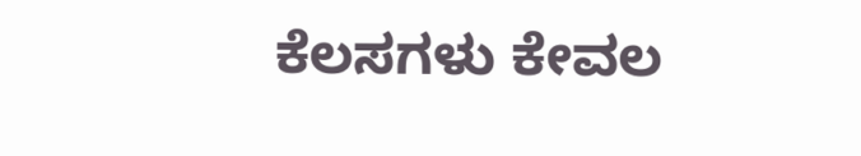ಕೆಲಸಗಳು ಕೇವಲ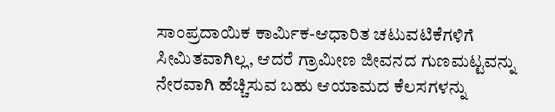ಸಾಂಪ್ರದಾಯಿಕ ಕಾರ್ಮಿಕ-ಆಧಾರಿತ ಚಟುವಟಿಕೆಗಳಿಗೆ ಸೀಮಿತವಾಗಿಲ್ಲ, ಆದರೆ ಗ್ರಾಮೀಣ ಜೀವನದ ಗುಣಮಟ್ಟವನ್ನು ನೇರವಾಗಿ ಹೆಚ್ಚಿಸುವ ಬಹು ಆಯಾಮದ ಕೆಲಸಗಳನ್ನು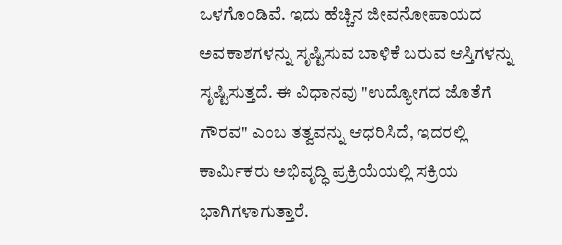ಒಳಗೊಂಡಿವೆ. ಇದು ಹೆಚ್ಚಿನ ಜೀವನೋಪಾಯದ ಅವಕಾಶಗಳನ್ನು ಸೃಷ್ಟಿಸುವ ಬಾಳಿಕೆ ಬರುವ ಆಸ್ತಿಗಳನ್ನು ಸೃಷ್ಟಿಸುತ್ತದೆ. ಈ ವಿಧಾನವು "ಉದ್ಯೋಗದ ಜೊತೆಗೆ ಗೌರವ" ಎಂಬ ತತ್ವವನ್ನು ಆಧರಿಸಿದೆ, ಇದರಲ್ಲಿ ಕಾರ್ಮಿಕರು ಅಭಿವೃದ್ಧಿ ಪ್ರಕ್ರಿಯೆಯಲ್ಲಿ ಸಕ್ರಿಯ ಭಾಗಿಗಳಾಗುತ್ತಾರೆ.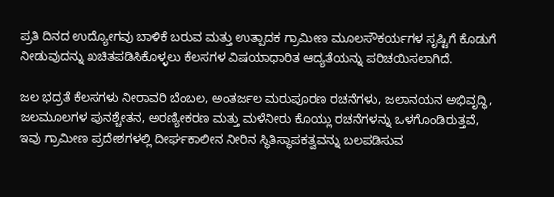ಪ್ರತಿ ದಿನದ ಉದ್ಯೋಗವು ಬಾಳಿಕೆ ಬರುವ ಮತ್ತು ಉತ್ಪಾದಕ ಗ್ರಾಮೀಣ ಮೂಲಸೌಕರ್ಯಗಳ ಸೃಷ್ಟಿಗೆ ಕೊಡುಗೆ ನೀಡುವುದನ್ನು ಖಚಿತಪಡಿಸಿಕೊಳ್ಳಲು ಕೆಲಸಗಳ ವಿಷಯಾಧಾರಿತ ಆದ್ಯತೆಯನ್ನು ಪರಿಚಯಿಸಲಾಗಿದೆ.

ಜಲ ಭದ್ರತೆ ಕೆಲಸಗಳು ನೀರಾವರಿ ಬೆಂಬಲ, ಅಂತರ್ಜಲ ಮರುಪೂರಣ ರಚನೆಗಳು, ಜಲಾನಯನ ಅಭಿವೃದ್ಧಿ, ಜಲಮೂಲಗಳ ಪುನಶ್ಚೇತನ, ಅರಣ್ಯೀಕರಣ ಮತ್ತು ಮಳೆನೀರು ಕೊಯ್ಲು ರಚನೆಗಳನ್ನು ಒಳಗೊಂಡಿರುತ್ತವೆ, ಇವು ಗ್ರಾಮೀಣ ಪ್ರದೇಶಗಳಲ್ಲಿ ದೀರ್ಘಕಾಲೀನ ನೀರಿನ ಸ್ಥಿತಿಸ್ಥಾಪಕತ್ವವನ್ನು ಬಲಪಡಿಸುವ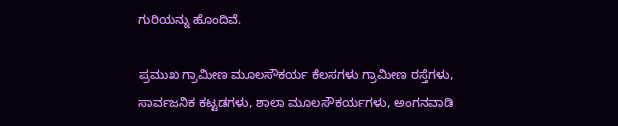ಗುರಿಯನ್ನು ಹೊಂದಿವೆ.

ಪ್ರಮುಖ ಗ್ರಾಮೀಣ ಮೂಲಸೌಕರ್ಯ ಕೆಲಸಗಳು ಗ್ರಾಮೀಣ ರಸ್ತೆಗಳು, ಸಾರ್ವಜನಿಕ ಕಟ್ಟಡಗಳು, ಶಾಲಾ ಮೂಲಸೌಕರ್ಯಗಳು, ಅಂಗನವಾಡಿ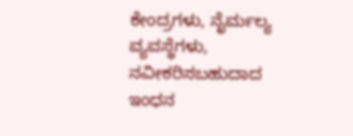ಕೇಂದ್ರಗಳು, ನೈರ್ಮಲ್ಯ ವ್ಯವಸ್ಥೆಗಳು, ನವೀಕರಿಸಬಹುದಾದ ಇಂಧನ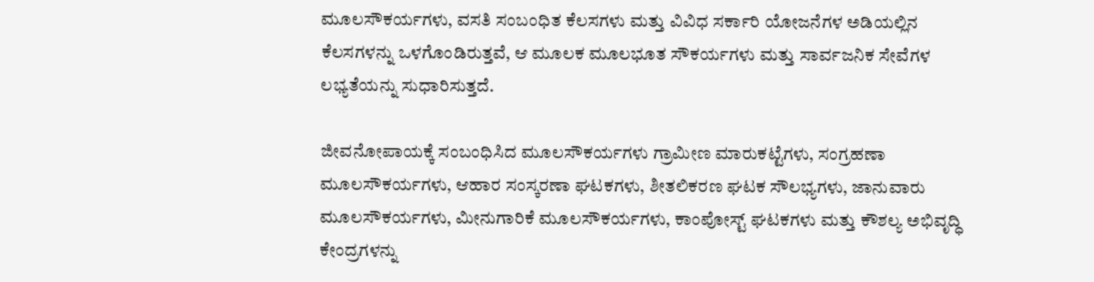ಮೂಲಸೌಕರ್ಯಗಳು, ವಸತಿ ಸಂಬಂಧಿತ ಕೆಲಸಗಳು ಮತ್ತು ವಿವಿಧ ಸರ್ಕಾರಿ ಯೋಜನೆಗಳ ಅಡಿಯಲ್ಲಿನ ಕೆಲಸಗಳನ್ನು ಒಳಗೊಂಡಿರುತ್ತವೆ, ಆ ಮೂಲಕ ಮೂಲಭೂತ ಸೌಕರ್ಯಗಳು ಮತ್ತು ಸಾರ್ವಜನಿಕ ಸೇವೆಗಳ ಲಭ್ಯತೆಯನ್ನು ಸುಧಾರಿಸುತ್ತದೆ.

ಜೀವನೋಪಾಯಕ್ಕೆ ಸಂಬಂಧಿಸಿದ ಮೂಲಸೌಕರ್ಯಗಳು ಗ್ರಾಮೀಣ ಮಾರುಕಟ್ಟೆಗಳು, ಸಂಗ್ರಹಣಾ ಮೂಲಸೌಕರ್ಯಗಳು, ಆಹಾರ ಸಂಸ್ಕರಣಾ ಘಟಕಗಳು, ಶೀತಲಿಕರಣ ಘಟಕ ಸೌಲಭ್ಯಗಳು, ಜಾನುವಾರು ಮೂಲಸೌಕರ್ಯಗಳು, ಮೀನುಗಾರಿಕೆ ಮೂಲಸೌಕರ್ಯಗಳು, ಕಾಂಪೋಸ್ಟ್ ಘಟಕಗಳು ಮತ್ತು ಕೌಶಲ್ಯ ಅಭಿವೃದ್ಧಿ ಕೇಂದ್ರಗಳನ್ನು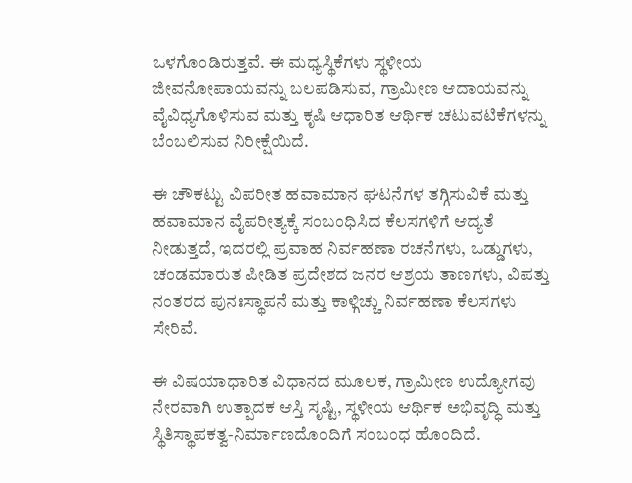ಒಳಗೊಂಡಿರುತ್ತವೆ. ಈ ಮಧ್ಯಸ್ಥಿಕೆಗಳು ಸ್ಥಳೀಯ ಜೀವನೋಪಾಯವನ್ನು ಬಲಪಡಿಸುವ, ಗ್ರಾಮೀಣ ಆದಾಯವನ್ನು ವೈವಿಧ್ಯಗೊಳಿಸುವ ಮತ್ತು ಕೃಷಿ ಆಧಾರಿತ ಆರ್ಥಿಕ ಚಟುವಟಿಕೆಗಳನ್ನು ಬೆಂಬಲಿಸುವ ನಿರೀಕ್ಷೆಯಿದೆ.

ಈ ಚೌಕಟ್ಟು ವಿಪರೀತ ಹವಾಮಾನ ಘಟನೆಗಳ ತಗ್ಗಿಸುವಿಕೆ ಮತ್ತು ಹವಾಮಾನ ವೈಪರೀತ್ಯಕ್ಕೆ ಸಂಬಂಧಿಸಿದ ಕೆಲಸಗಳಿಗೆ ಆದ್ಯತೆ ನೀಡುತ್ತದೆ, ಇದರಲ್ಲಿ ಪ್ರವಾಹ ನಿರ್ವಹಣಾ ರಚನೆಗಳು, ಒಡ್ಡುಗಳು, ಚಂಡಮಾರುತ ಪೀಡಿತ ಪ್ರದೇಶದ ಜನರ ಆಶ್ರಯ ತಾಣಗಳು, ವಿಪತ್ತು ನಂತರದ ಪುನಃಸ್ಥಾಪನೆ ಮತ್ತು ಕಾಳ್ಗಿಚ್ಚು ನಿರ್ವಹಣಾ ಕೆಲಸಗಳು ಸೇರಿವೆ.

ಈ ವಿಷಯಾಧಾರಿತ ವಿಧಾನದ ಮೂಲಕ, ಗ್ರಾಮೀಣ ಉದ್ಯೋಗವು ನೇರವಾಗಿ ಉತ್ಪಾದಕ ಆಸ್ತಿ ಸೃಷ್ಟಿ, ಸ್ಥಳೀಯ ಆರ್ಥಿಕ ಅಭಿವೃದ್ಧಿ ಮತ್ತು ಸ್ಥಿತಿಸ್ಥಾಪಕತ್ವ-ನಿರ್ಮಾಣದೊಂದಿಗೆ ಸಂಬಂಧ ಹೊಂದಿದೆ.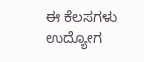ಈ ಕೆಲಸಗಳು ಉದ್ಯೋಗ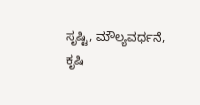ಸೃಷ್ಟಿ, ಮೌಲ್ಯವರ್ಧನೆ, ಕೃಷಿ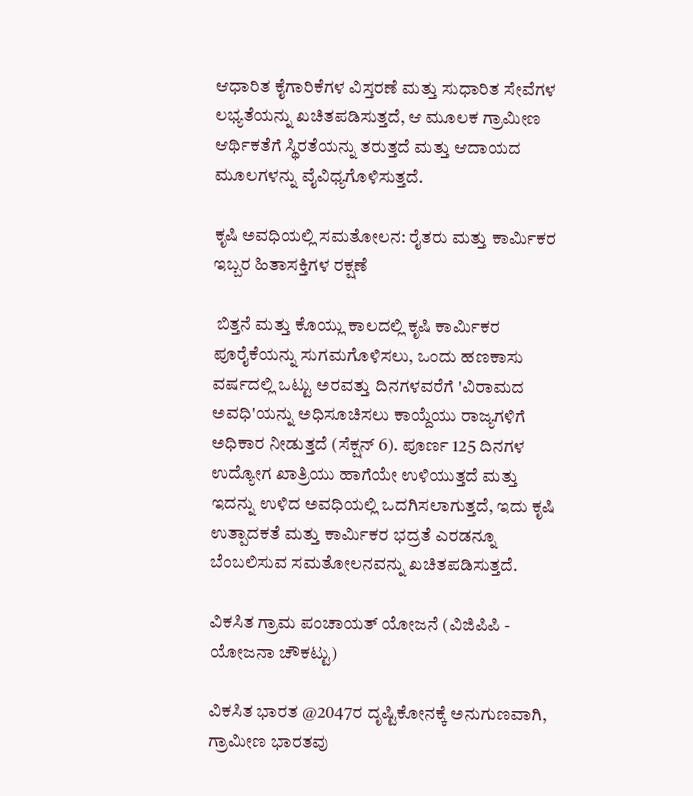ಆಧಾರಿತ ಕೈಗಾರಿಕೆಗಳ ವಿಸ್ತರಣೆ ಮತ್ತು ಸುಧಾರಿತ ಸೇವೆಗಳ ಲಭ್ಯತೆಯನ್ನು ಖಚಿತಪಡಿಸುತ್ತದೆ, ಆ ಮೂಲಕ ಗ್ರಾಮೀಣ ಆರ್ಥಿಕತೆಗೆ ಸ್ಥಿರತೆಯನ್ನು ತರುತ್ತದೆ ಮತ್ತು ಆದಾಯದ ಮೂಲಗಳನ್ನು ವೈವಿಧ್ಯಗೊಳಿಸುತ್ತದೆ.

ಕೃಷಿ ಅವಧಿಯಲ್ಲಿ ಸಮತೋಲನ: ರೈತರು ಮತ್ತು ಕಾರ್ಮಿಕರ ಇಬ್ಬರ ಹಿತಾಸಕ್ತಿಗಳ ರಕ್ಷಣೆ

 ಬಿತ್ತನೆ ಮತ್ತು ಕೊಯ್ಲು ಕಾಲದಲ್ಲಿ ಕೃಷಿ ಕಾರ್ಮಿಕರ ಪೂರೈಕೆಯನ್ನು ಸುಗಮಗೊಳಿಸಲು, ಒಂದು ಹಣಕಾಸು ವರ್ಷದಲ್ಲಿ ಒಟ್ಟು ಅರವತ್ತು ದಿನಗಳವರೆಗೆ 'ವಿರಾಮದ ಅವಧಿ'ಯನ್ನು ಅಧಿಸೂಚಿಸಲು ಕಾಯ್ದೆಯು ರಾಜ್ಯಗಳಿಗೆ ಅಧಿಕಾರ ನೀಡುತ್ತದೆ (ಸೆಕ್ಷನ್ 6). ಪೂರ್ಣ 125 ದಿನಗಳ ಉದ್ಯೋಗ ಖಾತ್ರಿಯು ಹಾಗೆಯೇ ಉಳಿಯುತ್ತದೆ ಮತ್ತು ಇದನ್ನು ಉಳಿದ ಅವಧಿಯಲ್ಲಿ ಒದಗಿಸಲಾಗುತ್ತದೆ, ಇದು ಕೃಷಿ ಉತ್ಪಾದಕತೆ ಮತ್ತು ಕಾರ್ಮಿಕರ ಭದ್ರತೆ ಎರಡನ್ನೂ ಬೆಂಬಲಿಸುವ ಸಮತೋಲನವನ್ನು ಖಚಿತಪಡಿಸುತ್ತದೆ.

ವಿಕಸಿತ ಗ್ರಾಮ ಪಂಚಾಯತ್ ಯೋಜನೆ (ವಿಜಿಪಿಪಿ - ಯೋಜನಾ ಚೌಕಟ್ಟು)

ವಿಕಸಿತ ಭಾರತ @2047ರ ದೃಷ್ಟಿಕೋನಕ್ಕೆ ಅನುಗುಣವಾಗಿ, ಗ್ರಾಮೀಣ ಭಾರತವು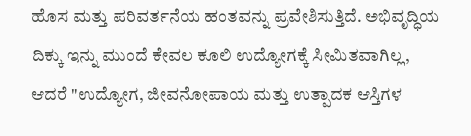ಹೊಸ ಮತ್ತು ಪರಿವರ್ತನೆಯ ಹಂತವನ್ನು ಪ್ರವೇಶಿಸುತ್ತಿದೆ. ಅಭಿವೃದ್ಧಿಯ ದಿಕ್ಕು ಇನ್ನು ಮುಂದೆ ಕೇವಲ ಕೂಲಿ ಉದ್ಯೋಗಕ್ಕೆ ಸೀಮಿತವಾಗಿಲ್ಲ, ಆದರೆ "ಉದ್ಯೋಗ, ಜೀವನೋಪಾಯ ಮತ್ತು ಉತ್ಪಾದಕ ಆಸ್ತಿಗಳ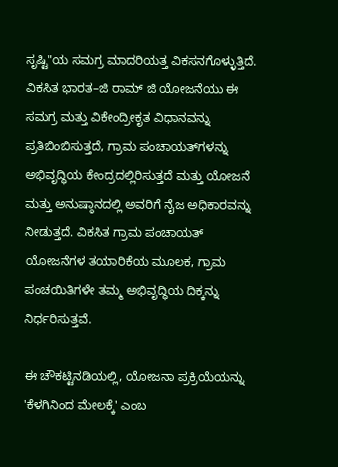ಸೃಷ್ಟಿ"ಯ ಸಮಗ್ರ ಮಾದರಿಯತ್ತ ವಿಕಸನಗೊಳ್ಳುತ್ತಿದೆ. ವಿಕಸಿತ ಭಾರತ–ಜಿ ರಾಮ್‌ ಜಿ ಯೋಜನೆಯು ಈ ಸಮಗ್ರ ಮತ್ತು ವಿಕೇಂದ್ರೀಕೃತ ವಿಧಾನವನ್ನು ಪ್ರತಿಬಿಂಬಿಸುತ್ತದೆ, ಗ್ರಾಮ ಪಂಚಾಯತ್‌ಗಳನ್ನು ಅಭಿವೃದ್ಧಿಯ ಕೇಂದ್ರದಲ್ಲಿರಿಸುತ್ತದೆ ಮತ್ತು ಯೋಜನೆ ಮತ್ತು ಅನುಷ್ಠಾನದಲ್ಲಿ ಅವರಿಗೆ ನೈಜ ಅಧಿಕಾರವನ್ನು ನೀಡುತ್ತದೆ. ವಿಕಸಿತ ಗ್ರಾಮ ಪಂಚಾಯತ್ ಯೋಜನೆಗಳ ತಯಾರಿಕೆಯ ಮೂಲಕ, ಗ್ರಾಮ ಪಂಚಯಿತಿಗಳೇ ತಮ್ಮ ಅಭಿವೃದ್ಧಿಯ ದಿಕ್ಕನ್ನು ನಿರ್ಧರಿಸುತ್ತವೆ.

ಈ ಚೌಕಟ್ಟಿನಡಿಯಲ್ಲಿ, ಯೋಜನಾ ಪ್ರಕ್ರಿಯೆಯನ್ನು 'ಕೆಳಗಿನಿಂದ ಮೇಲಕ್ಕೆ' ಎಂಬ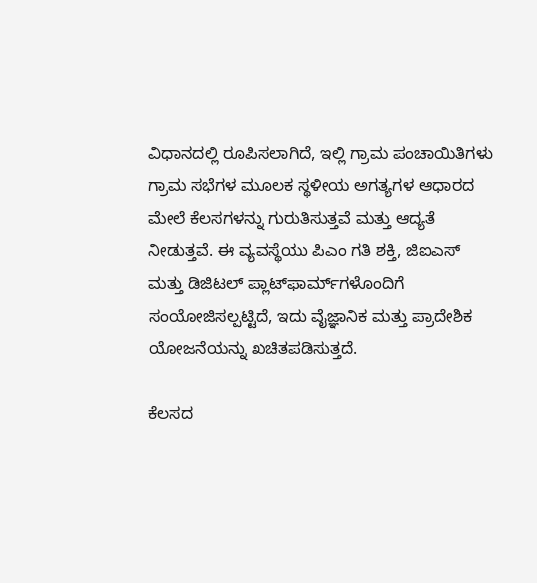ವಿಧಾನದಲ್ಲಿ ರೂಪಿಸಲಾಗಿದೆ, ಇಲ್ಲಿ ಗ್ರಾಮ ಪಂಚಾಯಿತಿಗಳು ಗ್ರಾಮ ಸಭೆಗಳ ಮೂಲಕ ಸ್ಥಳೀಯ ಅಗತ್ಯಗಳ ಆಧಾರದ ಮೇಲೆ ಕೆಲಸಗಳನ್ನು ಗುರುತಿಸುತ್ತವೆ ಮತ್ತು ಆದ್ಯತೆ ನೀಡುತ್ತವೆ. ಈ ವ್ಯವಸ್ಥೆಯು ಪಿಎಂ ಗತಿ ಶಕ್ತಿ, ಜಿಐಎಸ್‌ ಮತ್ತು ಡಿಜಿಟಲ್ ಪ್ಲಾಟ್‌ಫಾರ್ಮ್‌ಗಳೊಂದಿಗೆ ಸಂಯೋಜಿಸಲ್ಪಟ್ಟಿದೆ, ಇದು ವೈಜ್ಞಾನಿಕ ಮತ್ತು ಪ್ರಾದೇಶಿಕ ಯೋಜನೆಯನ್ನು ಖಚಿತಪಡಿಸುತ್ತದೆ.

ಕೆಲಸದ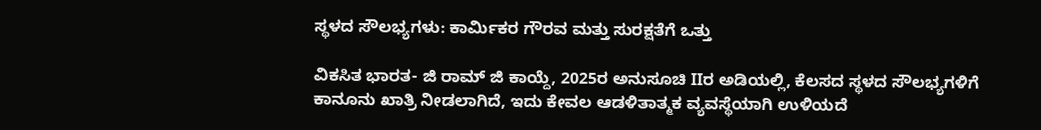ಸ್ಥಳದ ಸೌಲಭ್ಯಗಳು: ಕಾರ್ಮಿಕರ ಗೌರವ ಮತ್ತು ಸುರಕ್ಷತೆಗೆ ಒತ್ತು

ವಿಕಸಿತ ಭಾರತ- ಜಿ ರಾಮ್‌ ಜಿ ಕಾಯ್ದೆ, 2025ರ ಅನುಸೂಚಿ IIರ ಅಡಿಯಲ್ಲಿ, ಕೆಲಸದ ಸ್ಥಳದ ಸೌಲಭ್ಯಗಳಿಗೆ ಕಾನೂನು ಖಾತ್ರಿ ನೀಡಲಾಗಿದೆ, ಇದು ಕೇವಲ ಆಡಳಿತಾತ್ಮಕ ವ್ಯವಸ್ಥೆಯಾಗಿ ಉಳಿಯದೆ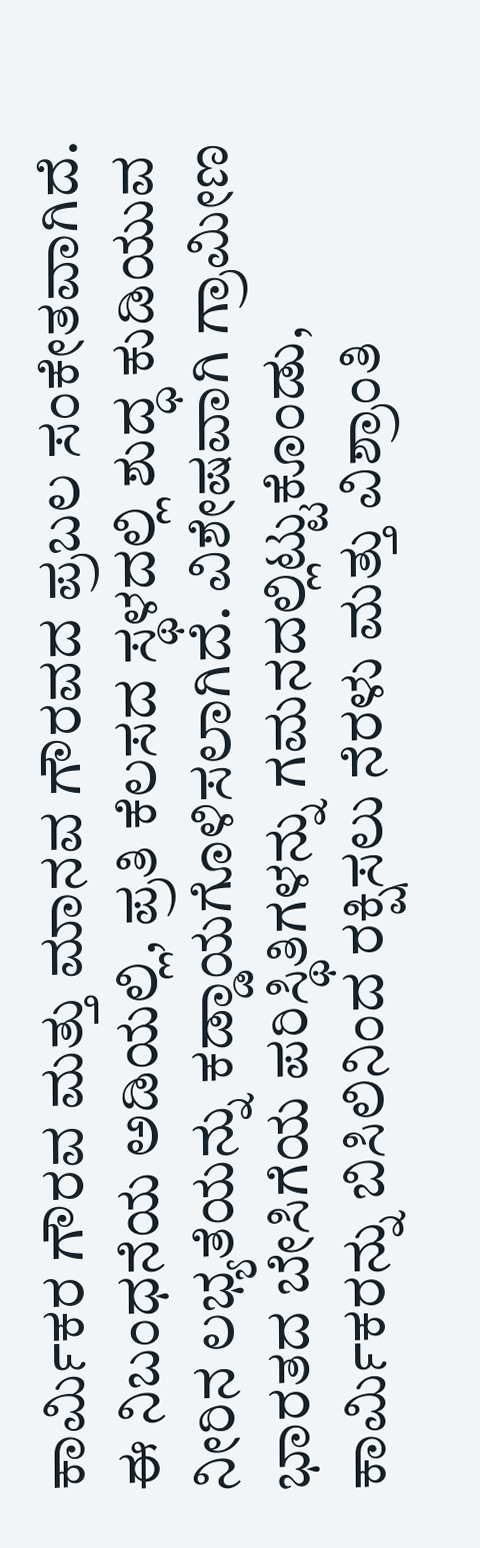ಕಾರ್ಮಿಕರ ಗೌರವ ಮತ್ತು ಮಾನವ ಗೌರವದ ಪ್ರಬಲ ಸಂಕೇತವಾಗಿದೆ. ಈ ನಿಬಂಧನೆಯ ಅಡಿಯಲ್ಲಿ, ಪ್ರತಿ ಕೆಲಸದ ಸ್ಥಳದಲ್ಲಿ ಶುದ್ಧ ಕುಡಿಯುವ ನೀರಿನ ಲಭ್ಯತೆಯನ್ನು ಕಡ್ಡಾಯಗೊಳಿಸಲಾಗಿದೆ. ವಿಶೇಷವಾಗಿ ಗ್ರಾಮೀಣ ಭಾರತದ ಬೇಸಿಗೆಯ ಪರಿಸ್ಥಿತಿಗಳನ್ನು ಗಮನದಲ್ಲಿಟ್ಟುಕೊಂಡು, ಕಾರ್ಮಿಕರನ್ನು ಬಿಸಿಲಿನಿಂದ ರಕ್ಷಿಸಲು ನೆರಳು ಮತ್ತು ವಿಶ್ರಾಂತಿ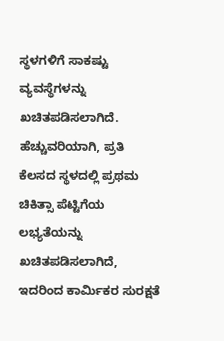ಸ್ಥಳಗಳಿಗೆ ಸಾಕಷ್ಟು ವ್ಯವಸ್ಥೆಗಳನ್ನು ಖಚಿತಪಡಿಸಲಾಗಿದೆ. ಹೆಚ್ಚುವರಿಯಾಗಿ, ಪ್ರತಿ ಕೆಲಸದ ಸ್ಥಳದಲ್ಲಿ ಪ್ರಥಮ ಚಿಕಿತ್ಸಾ ಪೆಟ್ಟಿಗೆಯ ಲಭ್ಯತೆಯನ್ನು ಖಚಿತಪಡಿಸಲಾಗಿದೆ, ಇದರಿಂದ ಕಾರ್ಮಿಕರ ಸುರಕ್ಷತೆ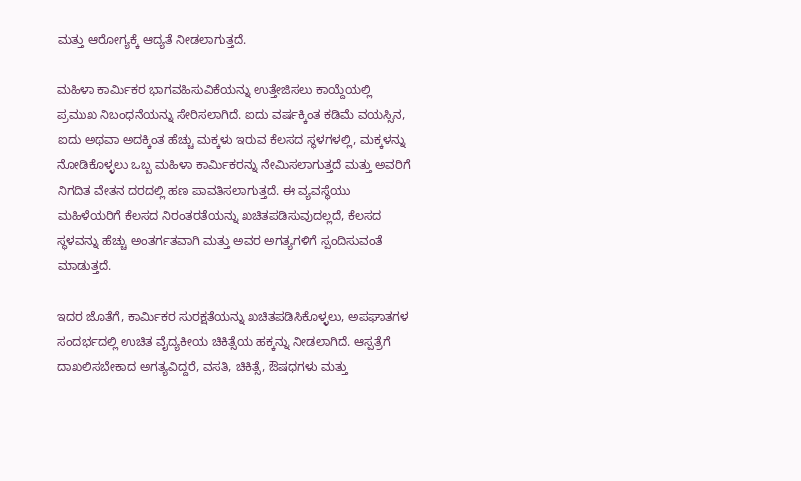ಮತ್ತು ಆರೋಗ್ಯಕ್ಕೆ ಆದ್ಯತೆ ನೀಡಲಾಗುತ್ತದೆ.

ಮಹಿಳಾ ಕಾರ್ಮಿಕರ ಭಾಗವಹಿಸುವಿಕೆಯನ್ನು ಉತ್ತೇಜಿಸಲು ಕಾಯ್ದೆಯಲ್ಲಿ ಪ್ರಮುಖ ನಿಬಂಧನೆಯನ್ನು ಸೇರಿಸಲಾಗಿದೆ. ಐದು ವರ್ಷಕ್ಕಿಂತ ಕಡಿಮೆ ವಯಸ್ಸಿನ, ಐದು ಅಥವಾ ಅದಕ್ಕಿಂತ ಹೆಚ್ಚು ಮಕ್ಕಳು ಇರುವ ಕೆಲಸದ ಸ್ಥಳಗಳಲ್ಲಿ, ಮಕ್ಕಳನ್ನು ನೋಡಿಕೊಳ್ಳಲು ಒಬ್ಬ ಮಹಿಳಾ ಕಾರ್ಮಿಕರನ್ನು ನೇಮಿಸಲಾಗುತ್ತದೆ ಮತ್ತು ಅವರಿಗೆ ನಿಗದಿತ ವೇತನ ದರದಲ್ಲಿ ಹಣ ಪಾವತಿಸಲಾಗುತ್ತದೆ. ಈ ವ್ಯವಸ್ಥೆಯು ಮಹಿಳೆಯರಿಗೆ ಕೆಲಸದ ನಿರಂತರತೆಯನ್ನು ಖಚಿತಪಡಿಸುವುದಲ್ಲದೆ, ಕೆಲಸದ ಸ್ಥಳವನ್ನು ಹೆಚ್ಚು ಅಂತರ್ಗತವಾಗಿ ಮತ್ತು ಅವರ ಅಗತ್ಯಗಳಿಗೆ ಸ್ಪಂದಿಸುವಂತೆ ಮಾಡುತ್ತದೆ.

ಇದರ ಜೊತೆಗೆ, ಕಾರ್ಮಿಕರ ಸುರಕ್ಷತೆಯನ್ನು ಖಚಿತಪಡಿಸಿಕೊಳ್ಳಲು, ಅಪಘಾತಗಳ ಸಂದರ್ಭದಲ್ಲಿ ಉಚಿತ ವೈದ್ಯಕೀಯ ಚಿಕಿತ್ಸೆಯ ಹಕ್ಕನ್ನು ನೀಡಲಾಗಿದೆ. ಆಸ್ಪತ್ರೆಗೆ ದಾಖಲಿಸಬೇಕಾದ ಅಗತ್ಯವಿದ್ದರೆ, ವಸತಿ, ಚಿಕಿತ್ಸೆ, ಔಷಧಗಳು ಮತ್ತು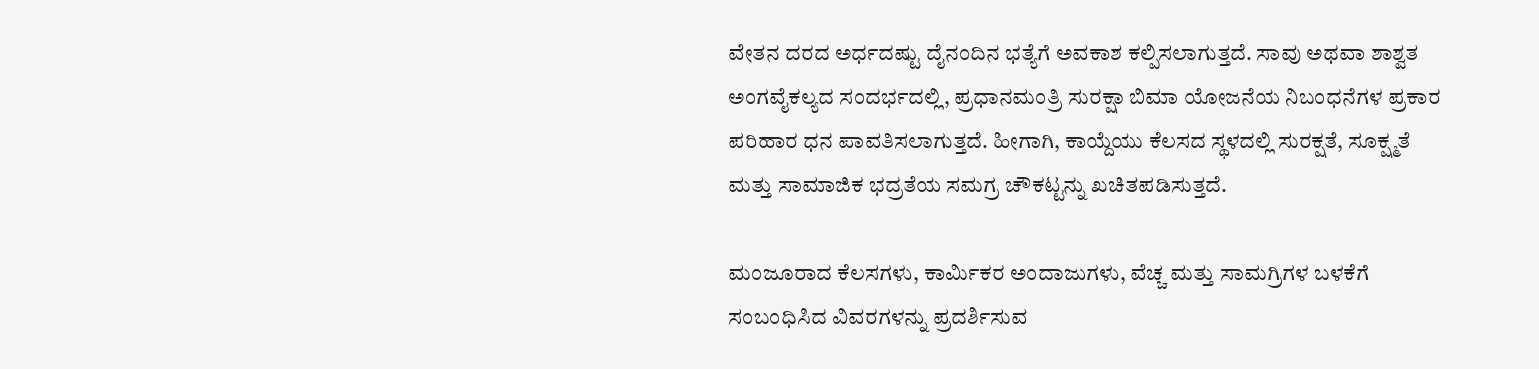ವೇತನ ದರದ ಅರ್ಧದಷ್ಟು ದೈನಂದಿನ ಭತ್ಯೆಗೆ ಅವಕಾಶ ಕಲ್ಪಿಸಲಾಗುತ್ತದೆ. ಸಾವು ಅಥವಾ ಶಾಶ್ವತ ಅಂಗವೈಕಲ್ಯದ ಸಂದರ್ಭದಲ್ಲಿ, ಪ್ರಧಾನಮಂತ್ರಿ ಸುರಕ್ಷಾ ಬಿಮಾ ಯೋಜನೆಯ ನಿಬಂಧನೆಗಳ ಪ್ರಕಾರ ಪರಿಹಾರ ಧನ ಪಾವತಿಸಲಾಗುತ್ತದೆ. ಹೀಗಾಗಿ, ಕಾಯ್ದೆಯು ಕೆಲಸದ ಸ್ಥಳದಲ್ಲಿ ಸುರಕ್ಷತೆ, ಸೂಕ್ಷ್ಮತೆ ಮತ್ತು ಸಾಮಾಜಿಕ ಭದ್ರತೆಯ ಸಮಗ್ರ ಚೌಕಟ್ಟನ್ನು ಖಚಿತಪಡಿಸುತ್ತದೆ.

ಮಂಜೂರಾದ ಕೆಲಸಗಳು, ಕಾರ್ಮಿಕರ ಅಂದಾಜುಗಳು, ವೆಚ್ಚ ಮತ್ತು ಸಾಮಗ್ರಿಗಳ ಬಳಕೆಗೆ ಸಂಬಂಧಿಸಿದ ವಿವರಗಳನ್ನು ಪ್ರದರ್ಶಿಸುವ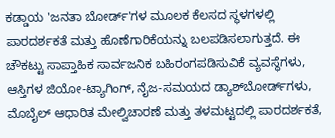ಕಡ್ಡಾಯ 'ಜನತಾ ಬೋರ್ಡ್‌'ಗಳ ಮೂಲಕ ಕೆಲಸದ ಸ್ಥಳಗಳಲ್ಲಿ ಪಾರದರ್ಶಕತೆ ಮತ್ತು ಹೊಣೆಗಾರಿಕೆಯನ್ನು ಬಲಪಡಿಸಲಾಗುತ್ತದೆ. ಈ ಚೌಕಟ್ಟು ಸಾಪ್ತಾಹಿಕ ಸಾರ್ವಜನಿಕ ಬಹಿರಂಗಪಡಿಸುವಿಕೆ ವ್ಯವಸ್ಥೆಗಳು, ಆಸ್ತಿಗಳ ಜಿಯೋ-ಟ್ಯಾಗಿಂಗ್, ನೈಜ-ಸಮಯದ ಡ್ಯಾಶ್‌ಬೋರ್ಡ್‌ಗಳು, ಮೊಬೈಲ್ ಆಧಾರಿತ ಮೇಲ್ವಿಚಾರಣೆ ಮತ್ತು ತಳಮಟ್ಟದಲ್ಲಿ ಪಾರದರ್ಶಕತೆ,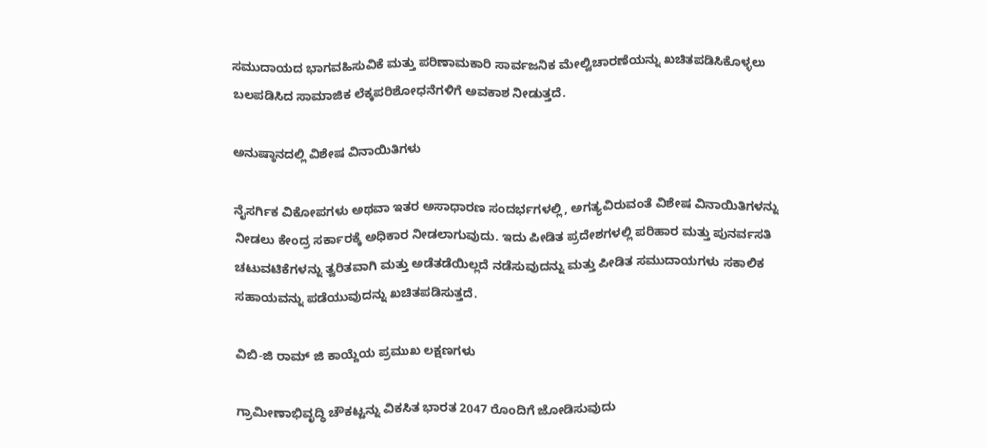ಸಮುದಾಯದ ಭಾಗವಹಿಸುವಿಕೆ ಮತ್ತು ಪರಿಣಾಮಕಾರಿ ಸಾರ್ವಜನಿಕ ಮೇಲ್ವಿಚಾರಣೆಯನ್ನು ಖಚಿತಪಡಿಸಿಕೊಳ್ಳಲು ಬಲಪಡಿಸಿದ ಸಾಮಾಜಿಕ ಲೆಕ್ಕಪರಿಶೋಧನೆಗಳಿಗೆ ಅವಕಾಶ ನೀಡುತ್ತದೆ.

ಅನುಷ್ಠಾನದಲ್ಲಿ ವಿಶೇಷ ವಿನಾಯಿತಿಗಳು

ನೈಸರ್ಗಿಕ ವಿಕೋಪಗಳು ಅಥವಾ ಇತರ ಅಸಾಧಾರಣ ಸಂದರ್ಭಗಳಲ್ಲಿ, ಅಗತ್ಯವಿರುವಂತೆ ವಿಶೇಷ ವಿನಾಯಿತಿಗಳನ್ನು ನೀಡಲು ಕೇಂದ್ರ ಸರ್ಕಾರಕ್ಕೆ ಅಧಿಕಾರ ನೀಡಲಾಗುವುದು. ಇದು ಪೀಡಿತ ಪ್ರದೇಶಗಳಲ್ಲಿ ಪರಿಹಾರ ಮತ್ತು ಪುನರ್ವಸತಿ ಚಟುವಟಿಕೆಗಳನ್ನು ತ್ವರಿತವಾಗಿ ಮತ್ತು ಅಡೆತಡೆಯಿಲ್ಲದೆ ನಡೆಸುವುದನ್ನು ಮತ್ತು ಪೀಡಿತ ಸಮುದಾಯಗಳು ಸಕಾಲಿಕ ಸಹಾಯವನ್ನು ಪಡೆಯುವುದನ್ನು ಖಚಿತಪಡಿಸುತ್ತದೆ.

ವಿಬಿ-ಜಿ ರಾಮ್ ಜಿ ಕಾಯ್ದೆಯ ಪ್ರಮುಖ ಲಕ್ಷಣಗಳು

ಗ್ರಾಮೀಣಾಭಿವೃದ್ಧಿ ಚೌಕಟ್ಟನ್ನು ವಿಕಸಿತ ಭಾರತ 2047 ರೊಂದಿಗೆ ಜೋಡಿಸುವುದು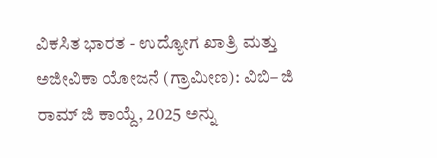ವಿಕಸಿತ ಭಾರತ - ಉದ್ಯೋಗ ಖಾತ್ರಿ ಮತ್ತು ಅಜೀವಿಕಾ ಯೋಜನೆ (ಗ್ರಾಮೀಣ): ವಿಬಿ– ಜಿ ರಾಮ್ ಜಿ ಕಾಯ್ದೆ, 2025 ಅನ್ನು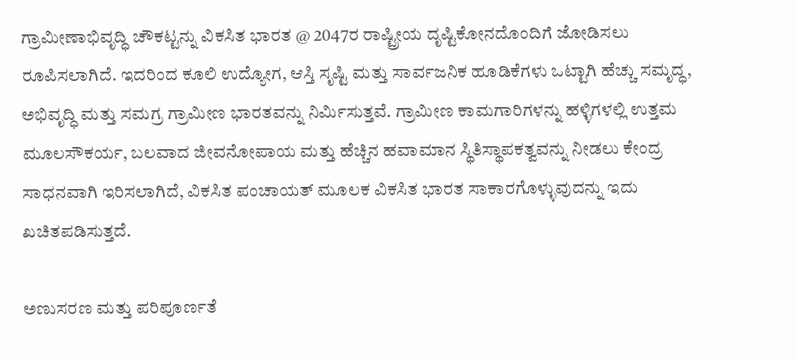ಗ್ರಾಮೀಣಾಭಿವೃದ್ಧಿ ಚೌಕಟ್ಟನ್ನು ವಿಕಸಿತ ಭಾರತ @ 2047ರ ರಾಷ್ಟ್ರೀಯ ದೃಷ್ಟಿಕೋನದೊಂದಿಗೆ ಜೋಡಿಸಲು ರೂಪಿಸಲಾಗಿದೆ. ಇದರಿಂದ ಕೂಲಿ ಉದ್ಯೋಗ, ಆಸ್ತಿ ಸೃಷ್ಟಿ ಮತ್ತು ಸಾರ್ವಜನಿಕ ಹೂಡಿಕೆಗಳು ಒಟ್ಟಾಗಿ ಹೆಚ್ಚು ಸಮೃದ್ಧ, ಅಭಿವೃದ್ಧಿ ಮತ್ತು ಸಮಗ್ರ ಗ್ರಾಮೀಣ ಭಾರತವನ್ನು ನಿರ್ಮಿಸುತ್ತವೆ. ಗ್ರಾಮೀಣ ಕಾಮಗಾರಿಗಳನ್ನು ಹಳ್ಳಿಗಳಲ್ಲಿ ಉತ್ತಮ ಮೂಲಸೌಕರ್ಯ, ಬಲವಾದ ಜೀವನೋಪಾಯ ಮತ್ತು ಹೆಚ್ಚಿನ ಹವಾಮಾನ ಸ್ಥಿತಿಸ್ಥಾಪಕತ್ವವನ್ನು ನೀಡಲು ಕೇಂದ್ರ ಸಾಧನವಾಗಿ ಇರಿಸಲಾಗಿದೆ, ವಿಕಸಿತ ಪಂಚಾಯತ್ ಮೂಲಕ ವಿಕಸಿತ ಭಾರತ ಸಾಕಾರಗೊಳ್ಳುವುದನ್ನು ಇದು ಖಚಿತಪಡಿಸುತ್ತದೆ.

ಅಣುಸರಣ ಮತ್ತು ಪರಿಪೂರ್ಣತೆ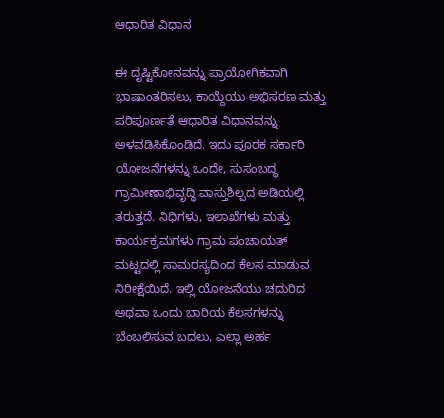ಆಧಾರಿತ ವಿಧಾನ

ಈ ದೃಷ್ಟಿಕೋನವನ್ನು ಪ್ರಾಯೋಗಿಕವಾಗಿ ಭಾಷಾಂತರಿಸಲು, ಕಾಯ್ದೆಯು ಅಭಿಸರಣ ಮತ್ತು ಪರಿಪೂರ್ಣತೆ ಆಧಾರಿತ ವಿಧಾನವನ್ನು ಅಳವಡಿಸಿಕೊಂಡಿದೆ. ಇದು ಪೂರಕ ಸರ್ಕಾರಿ ಯೋಜನೆಗಳನ್ನು ಒಂದೇ, ಸುಸಂಬದ್ಧ ಗ್ರಾಮೀಣಾಭಿವೃದ್ಧಿ ವಾಸ್ತುಶಿಲ್ಪದ ಅಡಿಯಲ್ಲಿ ತರುತ್ತದೆ. ನಿಧಿಗಳು, ಇಲಾಖೆಗಳು ಮತ್ತು ಕಾರ್ಯಕ್ರಮಗಳು ಗ್ರಾಮ ಪಂಚಾಯತ್ ಮಟ್ಟದಲ್ಲಿ ಸಾಮರಸ್ಯದಿಂದ ಕೆಲಸ ಮಾಡುವ ನಿರೀಕ್ಷೆಯಿದೆ. ಇಲ್ಲಿ ಯೋಜನೆಯು ಚದುರಿದ ಅಥವಾ ಒಂದು ಬಾರಿಯ ಕೆಲಸಗಳನ್ನು ಬೆಂಬಲಿಸುವ ಬದಲು, ಎಲ್ಲಾ ಅರ್ಹ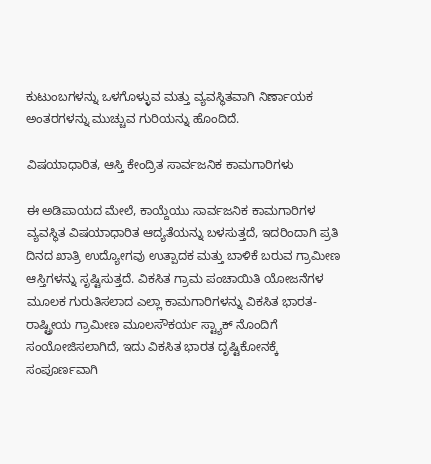ಕುಟುಂಬಗಳನ್ನು ಒಳಗೊಳ್ಳುವ ಮತ್ತು ವ್ಯವಸ್ಥಿತವಾಗಿ ನಿರ್ಣಾಯಕ ಅಂತರಗಳನ್ನು ಮುಚ್ಚುವ ಗುರಿಯನ್ನು ಹೊಂದಿದೆ.

ವಿಷಯಾಧಾರಿತ, ಆಸ್ತಿ ಕೇಂದ್ರಿತ ಸಾರ್ವಜನಿಕ ಕಾಮಗಾರಿಗಳು

ಈ ಅಡಿಪಾಯದ ಮೇಲೆ, ಕಾಯ್ದೆಯು ಸಾರ್ವಜನಿಕ ಕಾಮಗಾರಿಗಳ ವ್ಯವಸ್ಥಿತ ವಿಷಯಾಧಾರಿತ ಆದ್ಯತೆಯನ್ನು ಬಳಸುತ್ತದೆ, ಇದರಿಂದಾಗಿ ಪ್ರತಿ ದಿನದ ಖಾತ್ರಿ ಉದ್ಯೋಗವು ಉತ್ಪಾದಕ ಮತ್ತು ಬಾಳಿಕೆ ಬರುವ ಗ್ರಾಮೀಣ ಆಸ್ತಿಗಳನ್ನು ಸೃಷ್ಟಿಸುತ್ತದೆ. ವಿಕಸಿತ ಗ್ರಾಮ ಪಂಚಾಯಿತಿ ಯೋಜನೆಗಳ ಮೂಲಕ ಗುರುತಿಸಲಾದ ಎಲ್ಲಾ ಕಾಮಗಾರಿಗಳನ್ನು ವಿಕಸಿತ ಭಾರತ-ರಾಷ್ಟ್ರೀಯ ಗ್ರಾಮೀಣ ಮೂಲಸೌಕರ್ಯ ಸ್ಟ್ಯಾಕ್ ನೊಂದಿಗೆ ಸಂಯೋಜಿಸಲಾಗಿದೆ, ಇದು ವಿಕಸಿತ ಭಾರತ ದೃಷ್ಟಿಕೋನಕ್ಕೆ ಸಂಪೂರ್ಣವಾಗಿ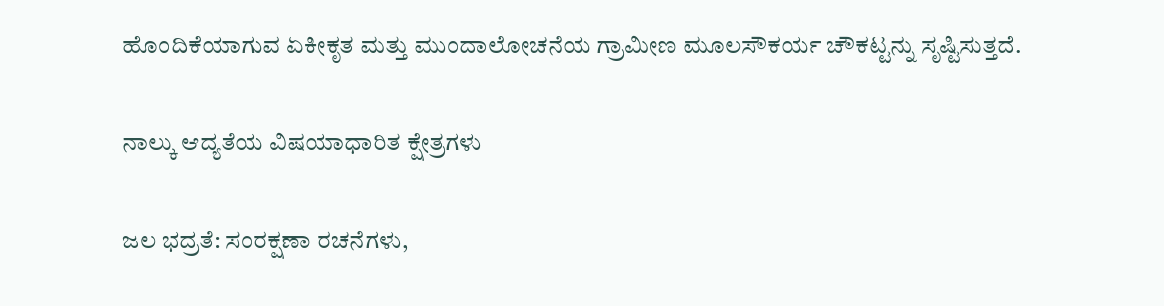ಹೊಂದಿಕೆಯಾಗುವ ಏಕೀಕೃತ ಮತ್ತು ಮುಂದಾಲೋಚನೆಯ ಗ್ರಾಮೀಣ ಮೂಲಸೌಕರ್ಯ ಚೌಕಟ್ಟನ್ನು ಸೃಷ್ಟಿಸುತ್ತದೆ.

ನಾಲ್ಕು ಆದ್ಯತೆಯ ವಿಷಯಾಧಾರಿತ ಕ್ಷೇತ್ರಗಳು

ಜಲ ಭದ್ರತೆ: ಸಂರಕ್ಷಣಾ ರಚನೆಗಳು,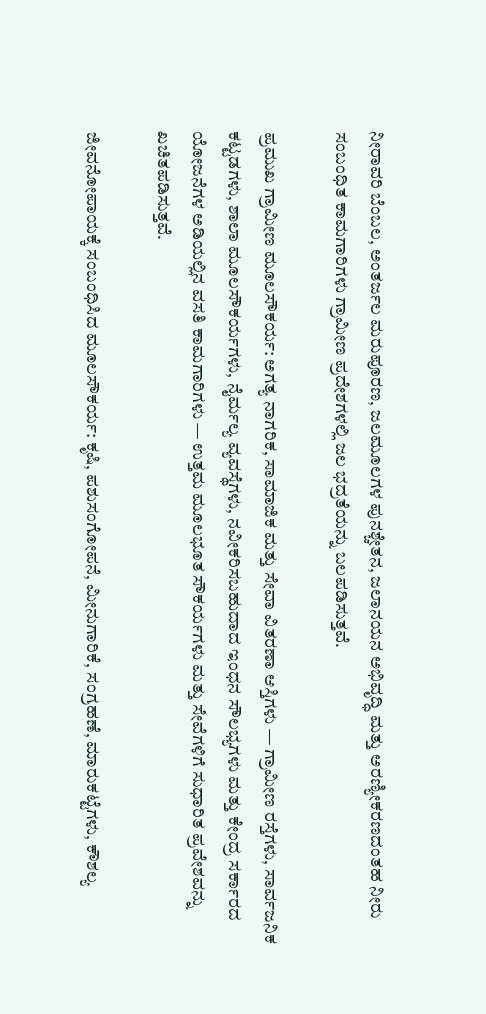ನೀರಾವರಿ ಬೆಂಬಲ, ಅಂತರ್ಜಲ ಮರುಪೂರಣ, ಜಲಮೂಲಗಳ ಪುನಶ್ಚೇತನ, ಜಲಾನಯನ ಅಭಿವೃದ್ಧಿ ಮತ್ತು ಅರಣ್ಯೀಕರಣದಂತಹ ನೀರು ಸಂಬಂಧಿತ ಕಾಮಗಾರಿಗಳು ಗ್ರಾಮೀಣ ಪ್ರದೇಶಗಳಲ್ಲಿ ಜಲ ಭದ್ರತೆಯನ್ನು ಬಲಪಡಿಸುತ್ತವೆ.

ಪ್ರಮುಖ ಗ್ರಾಮೀಣ ಮೂಲಸೌಕರ್ಯ: ಅಗತ್ಯ ನಾಗರಿಕ, ಸಾಮಾಜಿಕ ಮತ್ತು ಸೇವಾ ವಿತರಣಾ ಆಸ್ತಿಗಳು — ಗ್ರಾಮೀಣ ರಸ್ತೆಗಳು, ಸಾರ್ವಜನಿಕ ಕಟ್ಟಡಗಳು, ಶಾಲಾ ಮೂಲಸೌಕರ್ಯಗಳು, ನೈರ್ಮಲ್ಯ ವ್ಯವಸ್ಥೆಗಳು, ನವೀಕರಿಸಬಹುದಾದ ಇಂಧನ ಸೌಲಭ್ಯಗಳು ಮತ್ತು ಕೇಂದ್ರ ಸರ್ಕಾರದ ಯೋಜನೆಗಳ ಅಡಿಯಲ್ಲಿನ ವಸತಿ ಕಾಮಗಾರಿಗಳು — ಉತ್ತಮ ಮೂಲಭೂತ ಸೌಕರ್ಯಗಳು ಮತ್ತು ಸೇವೆಗಳಿಗೆ ಸುಧಾರಿತ ಪ್ರವೇಶವನ್ನು ಖಚಿತಪಡಿಸುತ್ತವೆ.

ಜೀವನೋಪಾಯಕ್ಕೆ ಸಂಬಂಧಿಸಿದ ಮೂಲಸೌಕರ್ಯ: ಕೃಷಿ, ಪಶುಸಂಗೋಪನೆ, ಮೀನುಗಾರಿಕೆ, ಸಂಗ್ರಹಣೆ, ಮಾರುಕಟ್ಟೆಗಳು, ಕೌಶಲ್ಯ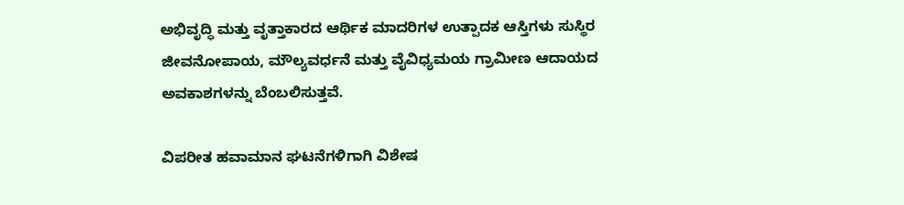ಅಭಿವೃದ್ಧಿ ಮತ್ತು ವೃತ್ತಾಕಾರದ ಆರ್ಥಿಕ ಮಾದರಿಗಳ ಉತ್ಪಾದಕ ಆಸ್ತಿಗಳು ಸುಸ್ಥಿರ ಜೀವನೋಪಾಯ, ಮೌಲ್ಯವರ್ಧನೆ ಮತ್ತು ವೈವಿಧ್ಯಮಯ ಗ್ರಾಮೀಣ ಆದಾಯದ ಅವಕಾಶಗಳನ್ನು ಬೆಂಬಲಿಸುತ್ತವೆ.

ವಿಪರೀತ ಹವಾಮಾನ ಘಟನೆಗಳಿಗಾಗಿ ವಿಶೇಷ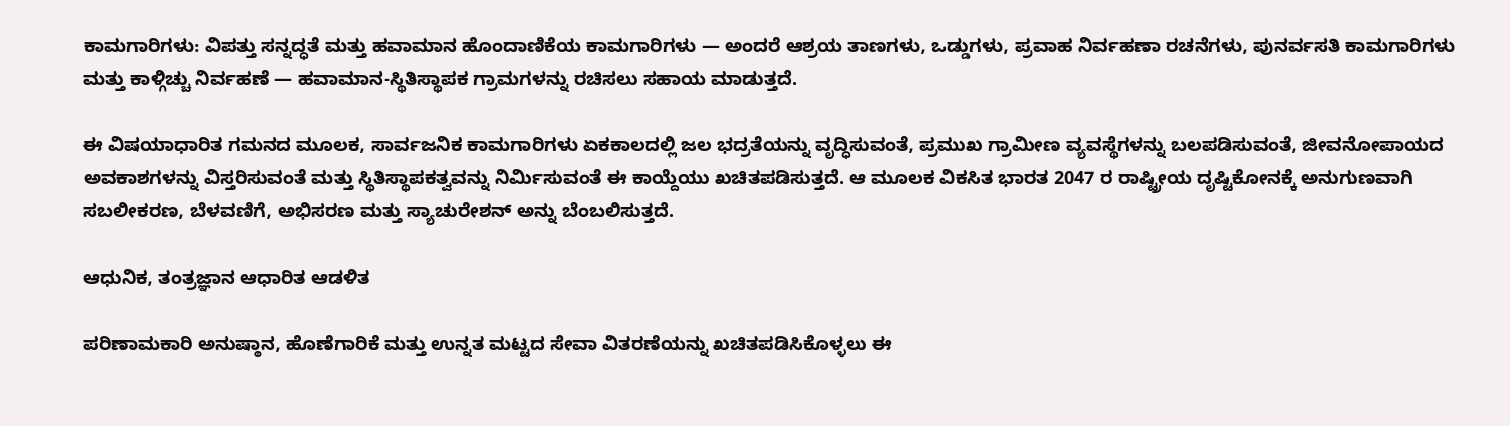ಕಾಮಗಾರಿಗಳು: ವಿಪತ್ತು ಸನ್ನದ್ಧತೆ ಮತ್ತು ಹವಾಮಾನ ಹೊಂದಾಣಿಕೆಯ ಕಾಮಗಾರಿಗಳು — ಅಂದರೆ ಆಶ್ರಯ ತಾಣಗಳು, ಒಡ್ಡುಗಳು, ಪ್ರವಾಹ ನಿರ್ವಹಣಾ ರಚನೆಗಳು, ಪುನರ್ವಸತಿ ಕಾಮಗಾರಿಗಳು ಮತ್ತು ಕಾಳ್ಗಿಚ್ಚು ನಿರ್ವಹಣೆ — ಹವಾಮಾನ-ಸ್ಥಿತಿಸ್ಥಾಪಕ ಗ್ರಾಮಗಳನ್ನು ರಚಿಸಲು ಸಹಾಯ ಮಾಡುತ್ತದೆ.

ಈ ವಿಷಯಾಧಾರಿತ ಗಮನದ ಮೂಲಕ, ಸಾರ್ವಜನಿಕ ಕಾಮಗಾರಿಗಳು ಏಕಕಾಲದಲ್ಲಿ ಜಲ ಭದ್ರತೆಯನ್ನು ವೃದ್ಧಿಸುವಂತೆ, ಪ್ರಮುಖ ಗ್ರಾಮೀಣ ವ್ಯವಸ್ಥೆಗಳನ್ನು ಬಲಪಡಿಸುವಂತೆ, ಜೀವನೋಪಾಯದ ಅವಕಾಶಗಳನ್ನು ವಿಸ್ತರಿಸುವಂತೆ ಮತ್ತು ಸ್ಥಿತಿಸ್ಥಾಪಕತ್ವವನ್ನು ನಿರ್ಮಿಸುವಂತೆ ಈ ಕಾಯ್ದೆಯು ಖಚಿತಪಡಿಸುತ್ತದೆ. ಆ ಮೂಲಕ ವಿಕಸಿತ ಭಾರತ 2047 ರ ರಾಷ್ಟ್ರೀಯ ದೃಷ್ಟಿಕೋನಕ್ಕೆ ಅನುಗುಣವಾಗಿ ಸಬಲೀಕರಣ, ಬೆಳವಣಿಗೆ, ಅಭಿಸರಣ ಮತ್ತು ಸ್ಯಾಚುರೇಶನ್ ಅನ್ನು ಬೆಂಬಲಿಸುತ್ತದೆ.

ಆಧುನಿಕ, ತಂತ್ರಜ್ಞಾನ ಆಧಾರಿತ ಆಡಳಿತ

ಪರಿಣಾಮಕಾರಿ ಅನುಷ್ಠಾನ, ಹೊಣೆಗಾರಿಕೆ ಮತ್ತು ಉನ್ನತ ಮಟ್ಟದ ಸೇವಾ ವಿತರಣೆಯನ್ನು ಖಚಿತಪಡಿಸಿಕೊಳ್ಳಲು ಈ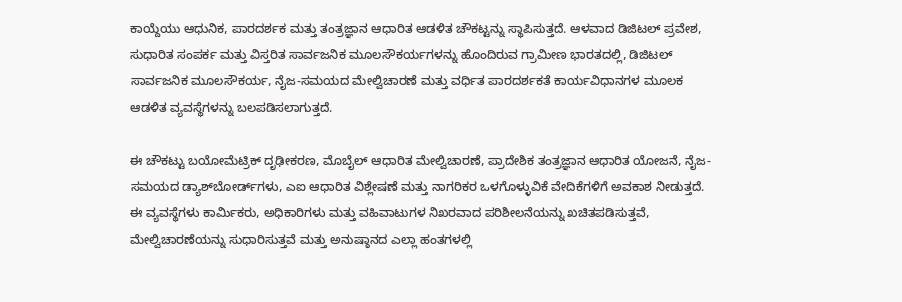ಕಾಯ್ದೆಯು ಆಧುನಿಕ, ಪಾರದರ್ಶಕ ಮತ್ತು ತಂತ್ರಜ್ಞಾನ ಆಧಾರಿತ ಆಡಳಿತ ಚೌಕಟ್ಟನ್ನು ಸ್ಥಾಪಿಸುತ್ತದೆ. ಆಳವಾದ ಡಿಜಿಟಲ್ ಪ್ರವೇಶ, ಸುಧಾರಿತ ಸಂಪರ್ಕ ಮತ್ತು ವಿಸ್ತರಿತ ಸಾರ್ವಜನಿಕ ಮೂಲಸೌಕರ್ಯಗಳನ್ನು ಹೊಂದಿರುವ ಗ್ರಾಮೀಣ ಭಾರತದಲ್ಲಿ, ಡಿಜಿಟಲ್ ಸಾರ್ವಜನಿಕ ಮೂಲಸೌಕರ್ಯ, ನೈಜ-ಸಮಯದ ಮೇಲ್ವಿಚಾರಣೆ ಮತ್ತು ವರ್ಧಿತ ಪಾರದರ್ಶಕತೆ ಕಾರ್ಯವಿಧಾನಗಳ ಮೂಲಕ ಆಡಳಿತ ವ್ಯವಸ್ಥೆಗಳನ್ನು ಬಲಪಡಿಸಲಾಗುತ್ತದೆ.

ಈ ಚೌಕಟ್ಟು ಬಯೋಮೆಟ್ರಿಕ್ ದೃಢೀಕರಣ, ಮೊಬೈಲ್ ಆಧಾರಿತ ಮೇಲ್ವಿಚಾರಣೆ, ಪ್ರಾದೇಶಿಕ ತಂತ್ರಜ್ಞಾನ ಆಧಾರಿತ ಯೋಜನೆ, ನೈಜ-ಸಮಯದ ಡ್ಯಾಶ್‌ಬೋರ್ಡ್‌ಗಳು, ಎಐ ಆಧಾರಿತ ವಿಶ್ಲೇಷಣೆ ಮತ್ತು ನಾಗರಿಕರ ಒಳಗೊಳ್ಳುವಿಕೆ ವೇದಿಕೆಗಳಿಗೆ ಅವಕಾಶ ನೀಡುತ್ತದೆ. ಈ ವ್ಯವಸ್ಥೆಗಳು ಕಾರ್ಮಿಕರು, ಅಧಿಕಾರಿಗಳು ಮತ್ತು ವಹಿವಾಟುಗಳ ನಿಖರವಾದ ಪರಿಶೀಲನೆಯನ್ನು ಖಚಿತಪಡಿಸುತ್ತವೆ, ಮೇಲ್ವಿಚಾರಣೆಯನ್ನು ಸುಧಾರಿಸುತ್ತವೆ ಮತ್ತು ಅನುಷ್ಠಾನದ ಎಲ್ಲಾ ಹಂತಗಳಲ್ಲಿ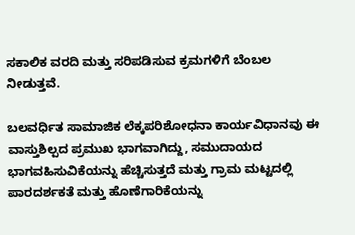ಸಕಾಲಿಕ ವರದಿ ಮತ್ತು ಸರಿಪಡಿಸುವ ಕ್ರಮಗಳಿಗೆ ಬೆಂಬಲ ನೀಡುತ್ತವೆ.

ಬಲವರ್ಧಿತ ಸಾಮಾಜಿಕ ಲೆಕ್ಕಪರಿಶೋಧನಾ ಕಾರ್ಯವಿಧಾನವು ಈ ವಾಸ್ತುಶಿಲ್ಪದ ಪ್ರಮುಖ ಭಾಗವಾಗಿದ್ದು, ಸಮುದಾಯದ ಭಾಗವಹಿಸುವಿಕೆಯನ್ನು ಹೆಚ್ಚಿಸುತ್ತದೆ ಮತ್ತು ಗ್ರಾಮ ಮಟ್ಟದಲ್ಲಿ ಪಾರದರ್ಶಕತೆ ಮತ್ತು ಹೊಣೆಗಾರಿಕೆಯನ್ನು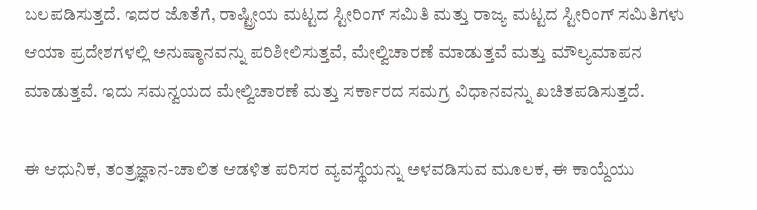ಬಲಪಡಿಸುತ್ತದೆ. ಇದರ ಜೊತೆಗೆ, ರಾಷ್ಟ್ರೀಯ ಮಟ್ಟದ ಸ್ಟೀರಿಂಗ್ ಸಮಿತಿ ಮತ್ತು ರಾಜ್ಯ ಮಟ್ಟದ ಸ್ಟೀರಿಂಗ್ ಸಮಿತಿಗಳು ಆಯಾ ಪ್ರದೇಶಗಳಲ್ಲಿ ಅನುಷ್ಠಾನವನ್ನು ಪರಿಶೀಲಿಸುತ್ತವೆ, ಮೇಲ್ವಿಚಾರಣೆ ಮಾಡುತ್ತವೆ ಮತ್ತು ಮೌಲ್ಯಮಾಪನ ಮಾಡುತ್ತವೆ. ಇದು ಸಮನ್ವಯದ ಮೇಲ್ವಿಚಾರಣೆ ಮತ್ತು ಸರ್ಕಾರದ ಸಮಗ್ರ ವಿಧಾನವನ್ನು ಖಚಿತಪಡಿಸುತ್ತದೆ.

ಈ ಆಧುನಿಕ, ತಂತ್ರಜ್ಞಾನ-ಚಾಲಿತ ಆಡಳಿತ ಪರಿಸರ ವ್ಯವಸ್ಥೆಯನ್ನು ಅಳವಡಿಸುವ ಮೂಲಕ, ಈ ಕಾಯ್ದೆಯು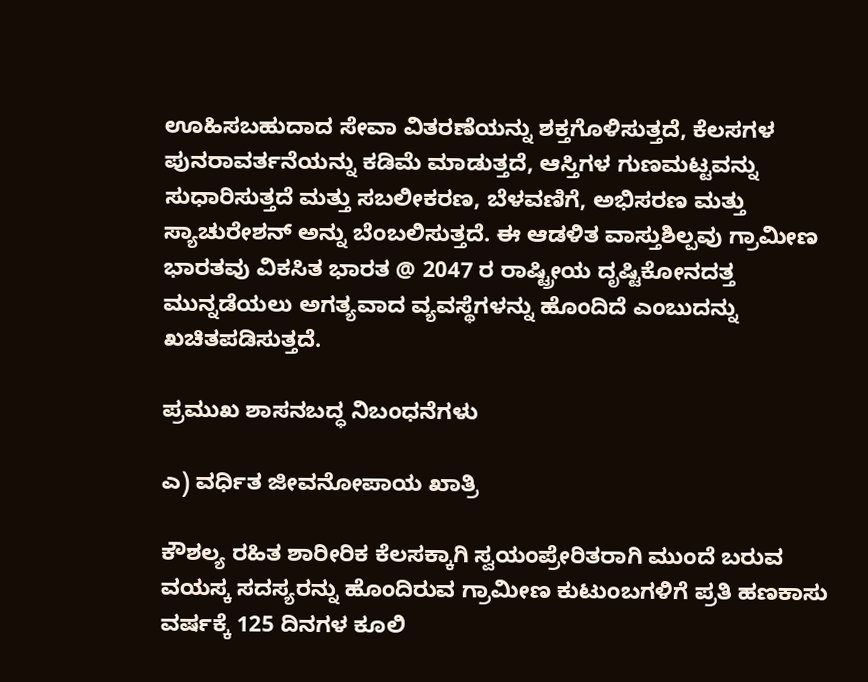ಊಹಿಸಬಹುದಾದ ಸೇವಾ ವಿತರಣೆಯನ್ನು ಶಕ್ತಗೊಳಿಸುತ್ತದೆ, ಕೆಲಸಗಳ ಪುನರಾವರ್ತನೆಯನ್ನು ಕಡಿಮೆ ಮಾಡುತ್ತದೆ, ಆಸ್ತಿಗಳ ಗುಣಮಟ್ಟವನ್ನು ಸುಧಾರಿಸುತ್ತದೆ ಮತ್ತು ಸಬಲೀಕರಣ, ಬೆಳವಣಿಗೆ, ಅಭಿಸರಣ ಮತ್ತು ಸ್ಯಾಚುರೇಶನ್ ಅನ್ನು ಬೆಂಬಲಿಸುತ್ತದೆ. ಈ ಆಡಳಿತ ವಾಸ್ತುಶಿಲ್ಪವು ಗ್ರಾಮೀಣ ಭಾರತವು ವಿಕಸಿತ ಭಾರತ @ 2047 ರ ರಾಷ್ಟ್ರೀಯ ದೃಷ್ಟಿಕೋನದತ್ತ ಮುನ್ನಡೆಯಲು ಅಗತ್ಯವಾದ ವ್ಯವಸ್ಥೆಗಳನ್ನು ಹೊಂದಿದೆ ಎಂಬುದನ್ನು ಖಚಿತಪಡಿಸುತ್ತದೆ.

ಪ್ರಮುಖ ಶಾಸನಬದ್ಧ ನಿಬಂಧನೆಗಳು

ಎ) ವರ್ಧಿತ ಜೀವನೋಪಾಯ ಖಾತ್ರಿ

ಕೌಶಲ್ಯ ರಹಿತ ಶಾರೀರಿಕ ಕೆಲಸಕ್ಕಾಗಿ ಸ್ವಯಂಪ್ರೇರಿತರಾಗಿ ಮುಂದೆ ಬರುವ ವಯಸ್ಕ ಸದಸ್ಯರನ್ನು ಹೊಂದಿರುವ ಗ್ರಾಮೀಣ ಕುಟುಂಬಗಳಿಗೆ ಪ್ರತಿ ಹಣಕಾಸು ವರ್ಷಕ್ಕೆ 125 ದಿನಗಳ ಕೂಲಿ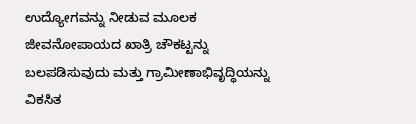ಉದ್ಯೋಗವನ್ನು ನೀಡುವ ಮೂಲಕ ಜೀವನೋಪಾಯದ ಖಾತ್ರಿ ಚೌಕಟ್ಟನ್ನು ಬಲಪಡಿಸುವುದು ಮತ್ತು ಗ್ರಾಮೀಣಾಭಿವೃದ್ಧಿಯನ್ನು ವಿಕಸಿತ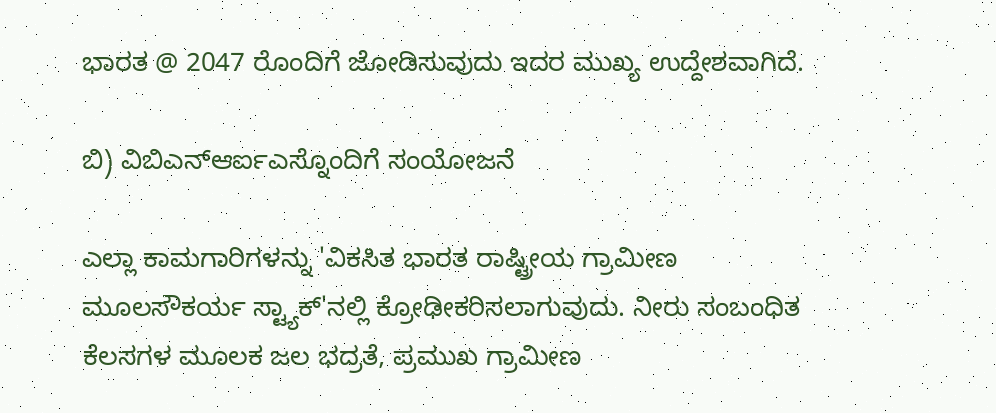ಭಾರತ @ 2047 ರೊಂದಿಗೆ ಜೋಡಿಸುವುದು ಇದರ ಮುಖ್ಯ ಉದ್ದೇಶವಾಗಿದೆ.

ಬಿ) ವಿಬಿಎನ್ಆರ್ಐಎಸ್ನೊಂದಿಗೆ ಸಂಯೋಜನೆ

ಎಲ್ಲಾ ಕಾಮಗಾರಿಗಳನ್ನು 'ವಿಕಸಿತ ಭಾರತ ರಾಷ್ಟ್ರೀಯ ಗ್ರಾಮೀಣ ಮೂಲಸೌಕರ್ಯ ಸ್ಟ್ಯಾಕ್'ನಲ್ಲಿ ಕ್ರೋಢೀಕರಿಸಲಾಗುವುದು. ನೀರು ಸಂಬಂಧಿತ ಕೆಲಸಗಳ ಮೂಲಕ ಜಲ ಭದ್ರತೆ, ಪ್ರಮುಖ ಗ್ರಾಮೀಣ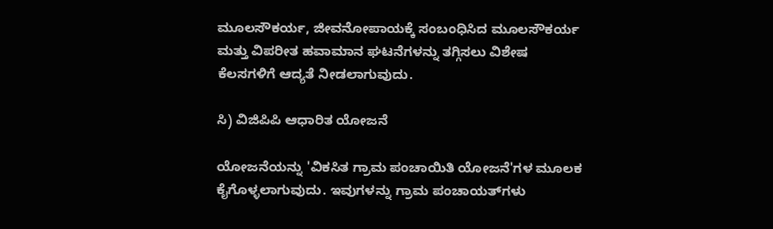ಮೂಲಸೌಕರ್ಯ, ಜೀವನೋಪಾಯಕ್ಕೆ ಸಂಬಂಧಿಸಿದ ಮೂಲಸೌಕರ್ಯ ಮತ್ತು ವಿಪರೀತ ಹವಾಮಾನ ಘಟನೆಗಳನ್ನು ತಗ್ಗಿಸಲು ವಿಶೇಷ ಕೆಲಸಗಳಿಗೆ ಆದ್ಯತೆ ನೀಡಲಾಗುವುದು.

ಸಿ) ವಿಜಿಪಿಪಿ ಆಧಾರಿತ ಯೋಜನೆ

ಯೋಜನೆಯನ್ನು 'ವಿಕಸಿತ ಗ್ರಾಮ ಪಂಚಾಯಿತಿ ಯೋಜನೆ'ಗಳ ಮೂಲಕ ಕೈಗೊಳ್ಳಲಾಗುವುದು. ಇವುಗಳನ್ನು ಗ್ರಾಮ ಪಂಚಾಯತ್‌ಗಳು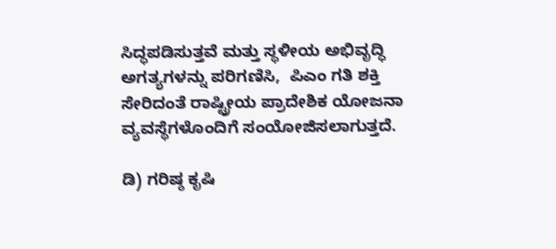ಸಿದ್ಧಪಡಿಸುತ್ತವೆ ಮತ್ತು ಸ್ಥಳೀಯ ಅಭಿವೃದ್ಧಿ ಅಗತ್ಯಗಳನ್ನು ಪರಿಗಣಿಸಿ,  ಪಿಎಂ ಗತಿ ಶಕ್ತಿ ಸೇರಿದಂತೆ ರಾಷ್ಟ್ರೀಯ ಪ್ರಾದೇಶಿಕ ಯೋಜನಾ ವ್ಯವಸ್ಥೆಗಳೊಂದಿಗೆ ಸಂಯೋಜಿಸಲಾಗುತ್ತದೆ.

ಡಿ) ಗರಿಷ್ಠ ಕೃಷಿ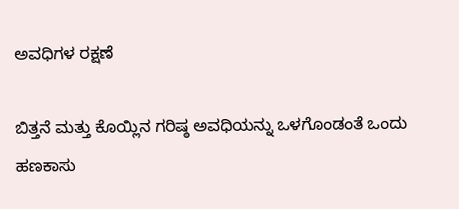ಅವಧಿಗಳ ರಕ್ಷಣೆ

ಬಿತ್ತನೆ ಮತ್ತು ಕೊಯ್ಲಿನ ಗರಿಷ್ಠ ಅವಧಿಯನ್ನು ಒಳಗೊಂಡಂತೆ ಒಂದು ಹಣಕಾಸು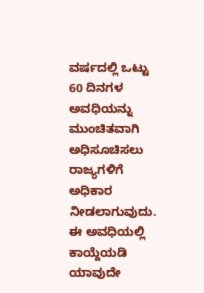ವರ್ಷದಲ್ಲಿ ಒಟ್ಟು 60 ದಿನಗಳ ಅವಧಿಯನ್ನು ಮುಂಚಿತವಾಗಿ ಅಧಿಸೂಚಿಸಲು ರಾಜ್ಯಗಳಿಗೆ ಅಧಿಕಾರ ನೀಡಲಾಗುವುದು. ಈ ಅವಧಿಯಲ್ಲಿ ಕಾಯ್ದೆಯಡಿ ಯಾವುದೇ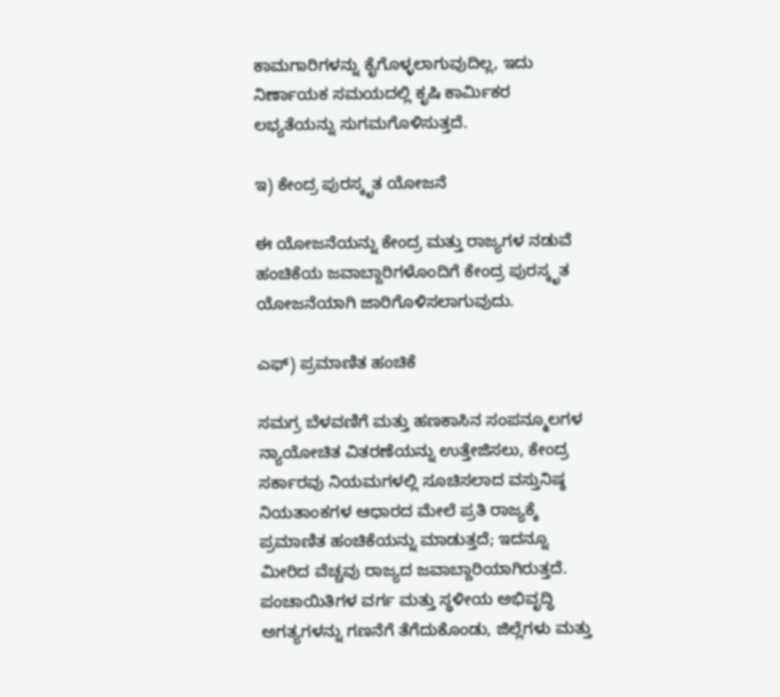ಕಾಮಗಾರಿಗಳನ್ನು ಕೈಗೊಳ್ಳಲಾಗುವುದಿಲ್ಲ, ಇದು ನಿರ್ಣಾಯಕ ಸಮಯದಲ್ಲಿ ಕೃಷಿ ಕಾರ್ಮಿಕರ ಲಭ್ಯತೆಯನ್ನು ಸುಗಮಗೊಳಿಸುತ್ತದೆ.

ಇ) ಕೇಂದ್ರ ಪುರಸ್ಕೃತ ಯೋಜನೆ

ಈ ಯೋಜನೆಯನ್ನು ಕೇಂದ್ರ ಮತ್ತು ರಾಜ್ಯಗಳ ನಡುವೆ ಹಂಚಿಕೆಯ ಜವಾಬ್ದಾರಿಗಳೊಂದಿಗೆ ಕೇಂದ್ರ ಪುರಸ್ಕೃತ ಯೋಜನೆಯಾಗಿ ಜಾರಿಗೊಳಿಸಲಾಗುವುದು.

ಎಫ್) ಪ್ರಮಾಣಿತ ಹಂಚಿಕೆ

ಸಮಗ್ರ ಬೆಳವಣಿಗೆ ಮತ್ತು ಹಣಕಾಸಿನ ಸಂಪನ್ಮೂಲಗಳ ನ್ಯಾಯೋಚಿತ ವಿತರಣೆಯನ್ನು ಉತ್ತೇಜಿಸಲು, ಕೇಂದ್ರ ಸರ್ಕಾರವು ನಿಯಮಗಳಲ್ಲಿ ಸೂಚಿಸಲಾದ ವಸ್ತುನಿಷ್ಠ ನಿಯತಾಂಕಗಳ ಆಧಾರದ ಮೇಲೆ ಪ್ರತಿ ರಾಜ್ಯಕ್ಕೆ ಪ್ರಮಾಣಿತ ಹಂಚಿಕೆಯನ್ನು ಮಾಡುತ್ತದೆ; ಇದನ್ನೂ ಮೀರಿದ ವೆಚ್ಚವು ರಾಜ್ಯದ ಜವಾಬ್ದಾರಿಯಾಗಿರುತ್ತದೆ. ಪಂಚಾಯಿತಿಗಳ ವರ್ಗ ಮತ್ತು ಸ್ಥಳೀಯ ಅಭಿವೃದ್ಧಿ ಅಗತ್ಯಗಳನ್ನು ಗಣನೆಗೆ ತೆಗೆದುಕೊಂಡು, ಜಿಲ್ಲೆಗಳು ಮತ್ತು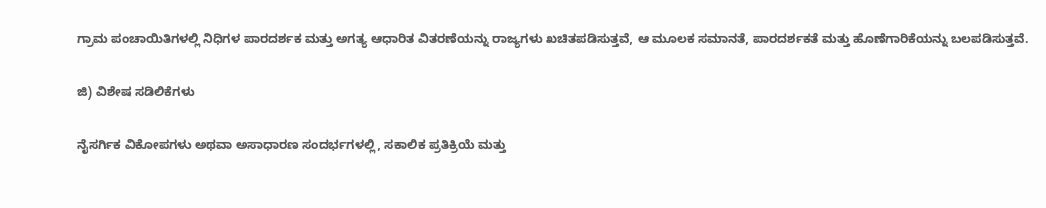ಗ್ರಾಮ ಪಂಚಾಯಿತಿಗಳಲ್ಲಿ ನಿಧಿಗಳ ಪಾರದರ್ಶಕ ಮತ್ತು ಅಗತ್ಯ ಆಧಾರಿತ ವಿತರಣೆಯನ್ನು ರಾಜ್ಯಗಳು ಖಚಿತಪಡಿಸುತ್ತವೆ, ಆ ಮೂಲಕ ಸಮಾನತೆ, ಪಾರದರ್ಶಕತೆ ಮತ್ತು ಹೊಣೆಗಾರಿಕೆಯನ್ನು ಬಲಪಡಿಸುತ್ತವೆ.

ಜಿ) ವಿಶೇಷ ಸಡಿಲಿಕೆಗಳು

ನೈಸರ್ಗಿಕ ವಿಕೋಪಗಳು ಅಥವಾ ಅಸಾಧಾರಣ ಸಂದರ್ಭಗಳಲ್ಲಿ, ಸಕಾಲಿಕ ಪ್ರತಿಕ್ರಿಯೆ ಮತ್ತು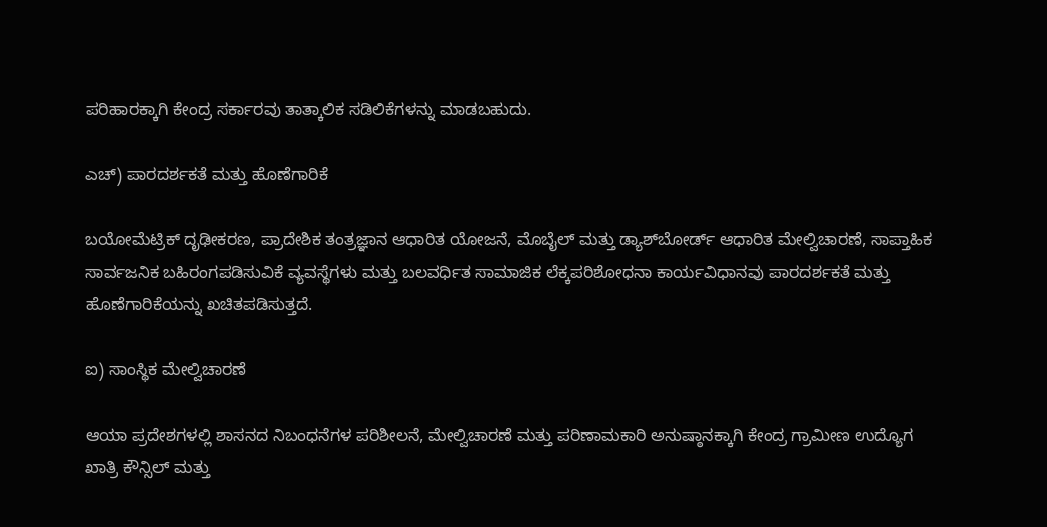ಪರಿಹಾರಕ್ಕಾಗಿ ಕೇಂದ್ರ ಸರ್ಕಾರವು ತಾತ್ಕಾಲಿಕ ಸಡಿಲಿಕೆಗಳನ್ನು ಮಾಡಬಹುದು.

ಎಚ್) ಪಾರದರ್ಶಕತೆ ಮತ್ತು ಹೊಣೆಗಾರಿಕೆ

ಬಯೋಮೆಟ್ರಿಕ್ ದೃಢೀಕರಣ, ಪ್ರಾದೇಶಿಕ ತಂತ್ರಜ್ಞಾನ ಆಧಾರಿತ ಯೋಜನೆ, ಮೊಬೈಲ್ ಮತ್ತು ಡ್ಯಾಶ್‌ಬೋರ್ಡ್ ಆಧಾರಿತ ಮೇಲ್ವಿಚಾರಣೆ, ಸಾಪ್ತಾಹಿಕ ಸಾರ್ವಜನಿಕ ಬಹಿರಂಗಪಡಿಸುವಿಕೆ ವ್ಯವಸ್ಥೆಗಳು ಮತ್ತು ಬಲವರ್ಧಿತ ಸಾಮಾಜಿಕ ಲೆಕ್ಕಪರಿಶೋಧನಾ ಕಾರ್ಯವಿಧಾನವು ಪಾರದರ್ಶಕತೆ ಮತ್ತು ಹೊಣೆಗಾರಿಕೆಯನ್ನು ಖಚಿತಪಡಿಸುತ್ತದೆ.

ಐ) ಸಾಂಸ್ಥಿಕ ಮೇಲ್ವಿಚಾರಣೆ

ಆಯಾ ಪ್ರದೇಶಗಳಲ್ಲಿ ಶಾಸನದ ನಿಬಂಧನೆಗಳ ಪರಿಶೀಲನೆ, ಮೇಲ್ವಿಚಾರಣೆ ಮತ್ತು ಪರಿಣಾಮಕಾರಿ ಅನುಷ್ಠಾನಕ್ಕಾಗಿ ಕೇಂದ್ರ ಗ್ರಾಮೀಣ ಉದ್ಯೊಗ ಖಾತ್ರಿ ಕೌನ್ಸಿಲ್ ಮತ್ತು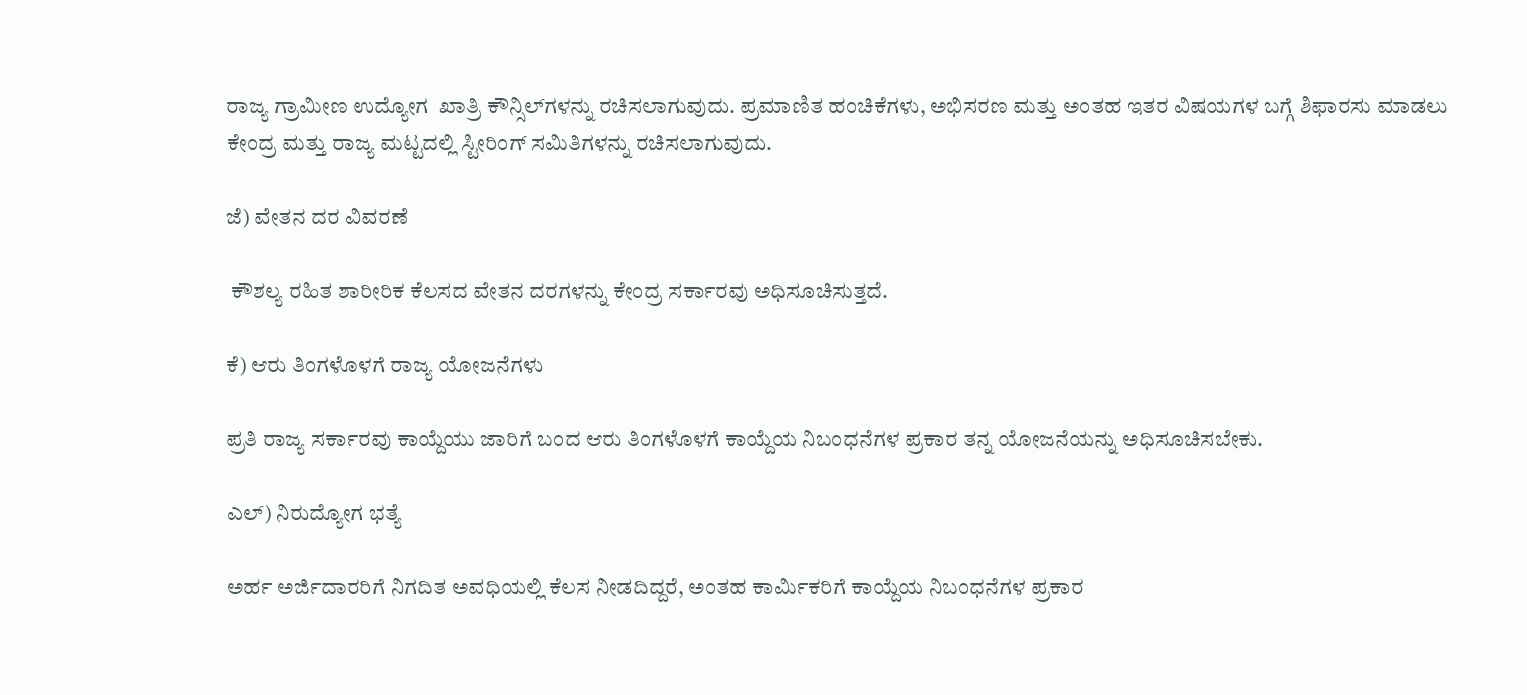ರಾಜ್ಯ ಗ್ರಾಮೀಣ ಉದ್ಯೋಗ  ಖಾತ್ರಿ ಕೌನ್ಸಿಲ್‌ಗಳನ್ನು ರಚಿಸಲಾಗುವುದು. ಪ್ರಮಾಣಿತ ಹಂಚಿಕೆಗಳು, ಅಭಿಸರಣ ಮತ್ತು ಅಂತಹ ಇತರ ವಿಷಯಗಳ ಬಗ್ಗೆ ಶಿಫಾರಸು ಮಾಡಲು ಕೇಂದ್ರ ಮತ್ತು ರಾಜ್ಯ ಮಟ್ಟದಲ್ಲಿ ಸ್ಟೀರಿಂಗ್ ಸಮಿತಿಗಳನ್ನು ರಚಿಸಲಾಗುವುದು.

ಜೆ) ವೇತನ ದರ ವಿವರಣೆ

 ಕೌಶಲ್ಯ ರಹಿತ ಶಾರೀರಿಕ ಕೆಲಸದ ವೇತನ ದರಗಳನ್ನು ಕೇಂದ್ರ ಸರ್ಕಾರವು ಅಧಿಸೂಚಿಸುತ್ತದೆ.

ಕೆ) ಆರು ತಿಂಗಳೊಳಗೆ ರಾಜ್ಯ ಯೋಜನೆಗಳು

ಪ್ರತಿ ರಾಜ್ಯ ಸರ್ಕಾರವು ಕಾಯ್ದೆಯು ಜಾರಿಗೆ ಬಂದ ಆರು ತಿಂಗಳೊಳಗೆ ಕಾಯ್ದೆಯ ನಿಬಂಧನೆಗಳ ಪ್ರಕಾರ ತನ್ನ ಯೋಜನೆಯನ್ನು ಅಧಿಸೂಚಿಸಬೇಕು.

ಎಲ್) ನಿರುದ್ಯೋಗ ಭತ್ಯೆ

ಅರ್ಹ ಅರ್ಜಿದಾರರಿಗೆ ನಿಗದಿತ ಅವಧಿಯಲ್ಲಿ ಕೆಲಸ ನೀಡದಿದ್ದರೆ, ಅಂತಹ ಕಾರ್ಮಿಕರಿಗೆ ಕಾಯ್ದೆಯ ನಿಬಂಧನೆಗಳ ಪ್ರಕಾರ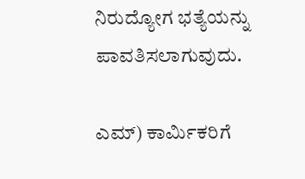ನಿರುದ್ಯೋಗ ಭತ್ಯೆಯನ್ನು ಪಾವತಿಸಲಾಗುವುದು.

ಎಮ್) ಕಾರ್ಮಿಕರಿಗೆ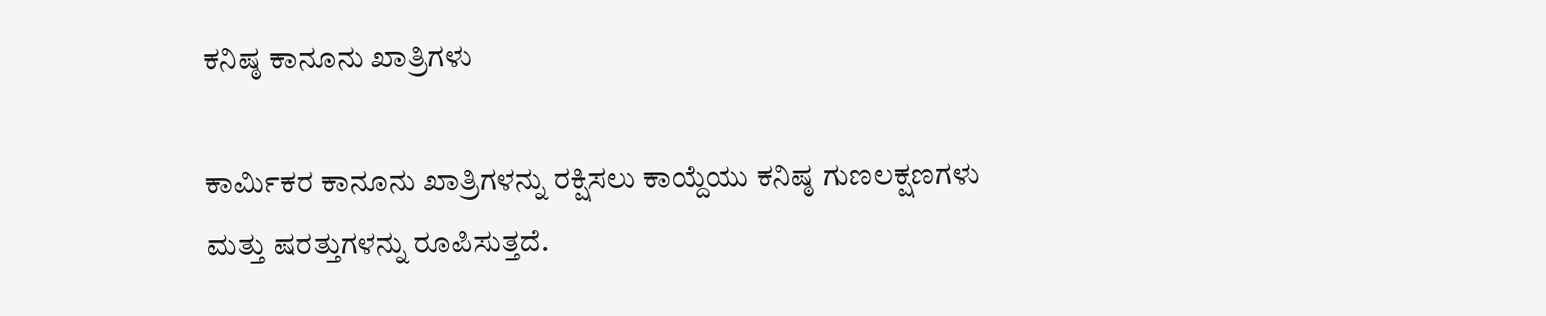ಕನಿಷ್ಠ ಕಾನೂನು ಖಾತ್ರಿಗಳು

ಕಾರ್ಮಿಕರ ಕಾನೂನು ಖಾತ್ರಿಗಳನ್ನು ರಕ್ಷಿಸಲು ಕಾಯ್ದೆಯು ಕನಿಷ್ಠ ಗುಣಲಕ್ಷಣಗಳು ಮತ್ತು ಷರತ್ತುಗಳನ್ನು ರೂಪಿಸುತ್ತದೆ.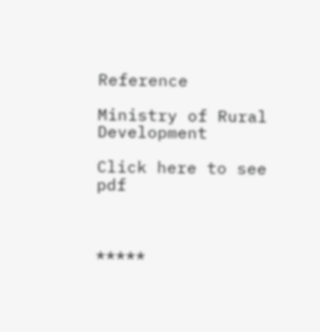Reference

Ministry of Rural Development

Click here to see pdf



*****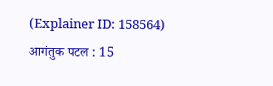(Explainer ID: 158564) आगंतुक पटल : 15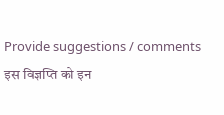Provide suggestions / comments
इस विज्ञप्ति को इन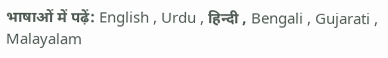भाषाओं में पढ़ें: English , Urdu , हिन्दी , Bengali , Gujarati , Malayalam